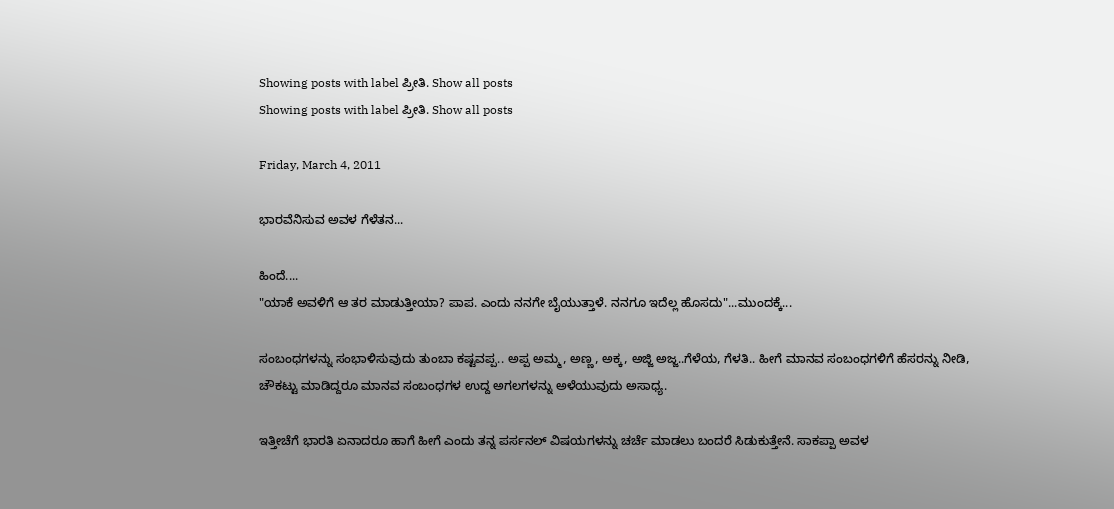Showing posts with label ಪ್ರೀತಿ. Show all posts
Showing posts with label ಪ್ರೀತಿ. Show all posts

Friday, March 4, 2011

ಭಾರವೆನಿಸುವ ಅವಳ ಗೆಳೆತನ...

ಹಿಂದೆ....
"ಯಾಕೆ ಅವಳಿಗೆ ಆ ತರ ಮಾಡುತ್ತೀಯಾ? ಪಾಪ. ಎಂದು ನನಗೇ ಬೈಯುತ್ತಾಳೆ. ನನಗೂ ಇದೆಲ್ಲ ಹೊಸದು"...ಮುಂದಕ್ಕೆ...

ಸಂಬಂಧಗಳನ್ನು ಸಂಭಾಳಿಸುವುದು ತುಂಬಾ ಕಷ್ಟವಪ್ಪ.. ಅಪ್ಪ ಅಮ್ಮ, ಅಣ್ಣ, ಅಕ್ಕ, ಅಜ್ಜಿ ಅಜ್ಜ..ಗೆಳೆಯ, ಗೆಳತಿ.. ಹೀಗೆ ಮಾನವ ಸಂಬಂಧಗಳಿಗೆ ಹೆಸರನ್ನು ನೀಡಿ, ಚೌಕಟ್ಟು ಮಾಡಿದ್ದರೂ ಮಾನವ ಸಂಬಂಧಗಳ ಉದ್ದ ಅಗಲಗಳನ್ನು ಅಳೆಯುವುದು ಅಸಾಧ್ಯ.

ಇತ್ತೀಚೆಗೆ ಭಾರತಿ ಏನಾದರೂ ಹಾಗೆ ಹೀಗೆ ಎಂದು ತನ್ನ ಪರ್ಸನಲ್ ವಿಷಯಗಳನ್ನು ಚರ್ಚೆ ಮಾಡಲು ಬಂದರೆ ಸಿಡುಕುತ್ತೇನೆ. ಸಾಕಪ್ಪಾ ಅವಳ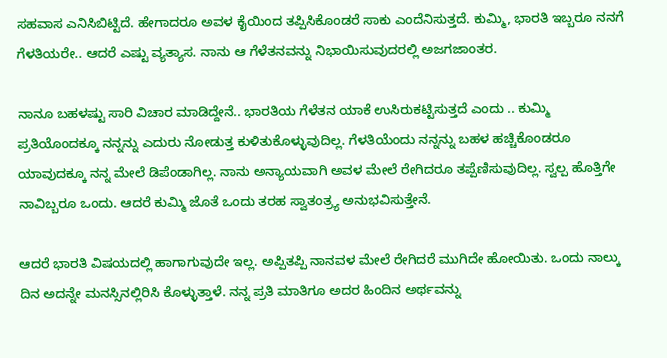ಸಹವಾಸ ಎನಿಸಿಬಿಟ್ಟಿದೆ. ಹೇಗಾದರೂ ಅವಳ ಕೈಯಿಂದ ತಪ್ಪಿಸಿಕೊಂಡರೆ ಸಾಕು ಎಂದೆನಿಸುತ್ತದೆ. ಕುಮ್ಮಿ, ಭಾರತಿ ಇಬ್ಬರೂ ನನಗೆ ಗೆಳತಿಯರೇ.. ಆದರೆ ಎಷ್ಟು ವ್ಯತ್ಯಾಸ. ನಾನು ಆ ಗೆಳೆತನವನ್ನು ನಿಭಾಯಿಸುವುದರಲ್ಲಿ ಅಜಗಜಾಂತರ.

ನಾನೂ ಬಹಳಷ್ಟು ಸಾರಿ ವಿಚಾರ ಮಾಡಿದ್ದೇನೆ.. ಭಾರತಿಯ ಗೆಳೆತನ ಯಾಕೆ ಉಸಿರುಕಟ್ಟಿಸುತ್ತದೆ ಎಂದು .. ಕುಮ್ಮಿ ಪ್ರತಿಯೊಂದಕ್ಕೂ ನನ್ನನ್ನು ಎದುರು ನೋಡುತ್ತ ಕುಳಿತುಕೊಳ್ಳುವುದಿಲ್ಲ. ಗೆಳತಿಯೆಂದು ನನ್ನನ್ನು ಬಹಳ ಹಚ್ಚಿಕೊಂಡರೂ ಯಾವುದಕ್ಕೂ ನನ್ನ ಮೇಲೆ ಡಿಪೆಂಡಾಗಿಲ್ಲ. ನಾನು ಅನ್ಯಾಯವಾಗಿ ಅವಳ ಮೇಲೆ ರೇಗಿದರೂ ತಪ್ಪೆಣಿಸುವುದಿಲ್ಲ. ಸ್ವಲ್ಪ ಹೊತ್ತಿಗೇ ನಾವಿಬ್ಬರೂ ಒಂದು. ಆದರೆ ಕುಮ್ಮಿ ಜೊತೆ ಒಂದು ತರಹ ಸ್ವಾತಂತ್ರ್ಯ ಅನುಭವಿಸುತ್ತೇನೆ.

ಆದರೆ ಭಾರತಿ ವಿಷಯದಲ್ಲಿ ಹಾಗಾಗುವುದೇ ಇಲ್ಲ. ಅಪ್ಪಿತಪ್ಪಿ ನಾನವಳ ಮೇಲೆ ರೇಗಿದರೆ ಮುಗಿದೇ ಹೋಯಿತು. ಒಂದು ನಾಲ್ಕು ದಿನ ಅದನ್ನೇ ಮನಸ್ಸಿನಲ್ಲಿರಿಸಿ ಕೊಳ್ಳುತ್ತಾಳೆ. ನನ್ನ ಪ್ರತಿ ಮಾತಿಗೂ ಅದರ ಹಿಂದಿನ ಅರ್ಥವನ್ನು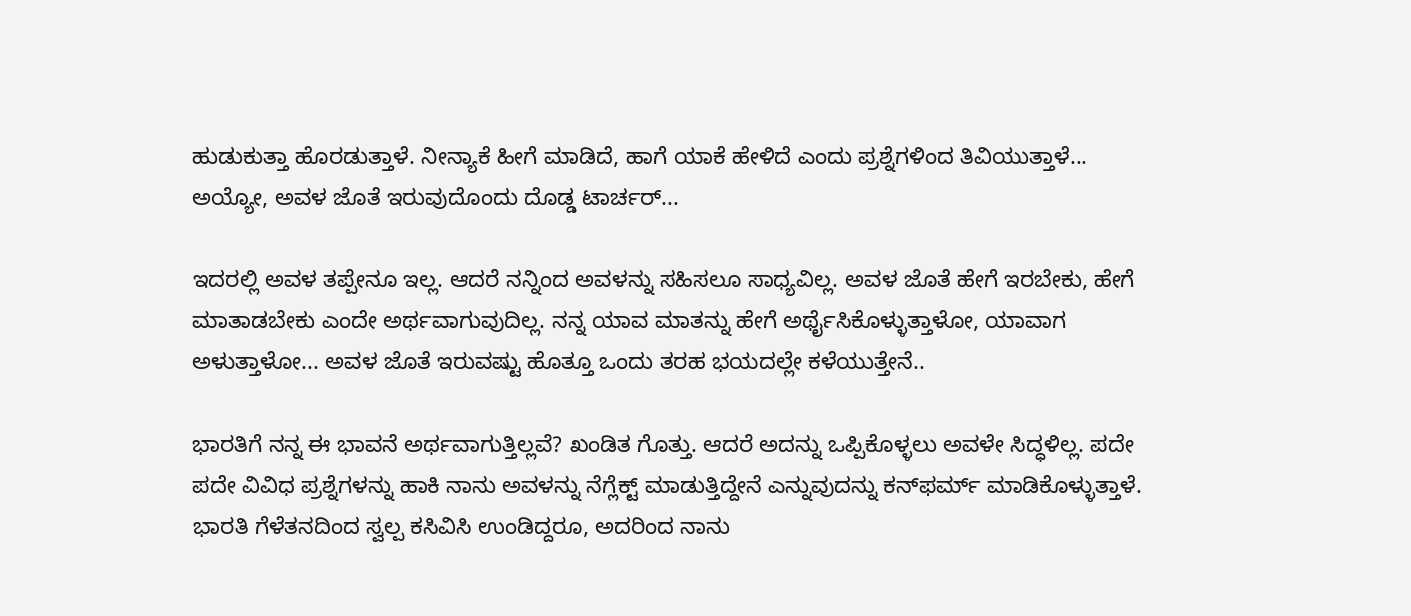ಹುಡುಕುತ್ತಾ ಹೊರಡುತ್ತಾಳೆ. ನೀನ್ಯಾಕೆ ಹೀಗೆ ಮಾಡಿದೆ, ಹಾಗೆ ಯಾಕೆ ಹೇಳಿದೆ ಎಂದು ಪ್ರಶ್ನೆಗಳಿಂದ ತಿವಿಯುತ್ತಾಳೆ... ಅಯ್ಯೋ, ಅವಳ ಜೊತೆ ಇರುವುದೊಂದು ದೊಡ್ಡ ಟಾರ್ಚರ್...

ಇದರಲ್ಲಿ ಅವಳ ತಪ್ಪೇನೂ ಇಲ್ಲ. ಆದರೆ ನನ್ನಿಂದ ಅವಳನ್ನು ಸಹಿಸಲೂ ಸಾಧ್ಯವಿಲ್ಲ. ಅವಳ ಜೊತೆ ಹೇಗೆ ಇರಬೇಕು, ಹೇಗೆ ಮಾತಾಡಬೇಕು ಎಂದೇ ಅರ್ಥವಾಗುವುದಿಲ್ಲ. ನನ್ನ ಯಾವ ಮಾತನ್ನು ಹೇಗೆ ಅರ್ಥೈಸಿಕೊಳ್ಳುತ್ತಾಳೋ, ಯಾವಾಗ ಅಳುತ್ತಾಳೋ... ಅವಳ ಜೊತೆ ಇರುವಷ್ಟು ಹೊತ್ತೂ ಒಂದು ತರಹ ಭಯದಲ್ಲೇ ಕಳೆಯುತ್ತೇನೆ..

ಭಾರತಿಗೆ ನನ್ನ ಈ ಭಾವನೆ ಅರ್ಥವಾಗುತ್ತಿಲ್ಲವೆ? ಖಂಡಿತ ಗೊತ್ತು. ಆದರೆ ಅದನ್ನು ಒಪ್ಪಿಕೊಳ್ಳಲು ಅವಳೇ ಸಿದ್ಧಳಿಲ್ಲ. ಪದೇ ಪದೇ ವಿವಿಧ ಪ್ರಶ್ನೆಗಳನ್ನು ಹಾಕಿ ನಾನು ಅವಳನ್ನು ನೆಗ್ಲೆಕ್ಟ್ ಮಾಡುತ್ತಿದ್ದೇನೆ ಎನ್ನುವುದನ್ನು ಕನ್‌ಫರ್ಮ್ ಮಾಡಿಕೊಳ್ಳುತ್ತಾಳೆ. ಭಾರತಿ ಗೆಳೆತನದಿಂದ ಸ್ವಲ್ಪ ಕಸಿವಿಸಿ ಉಂಡಿದ್ದರೂ, ಅದರಿಂದ ನಾನು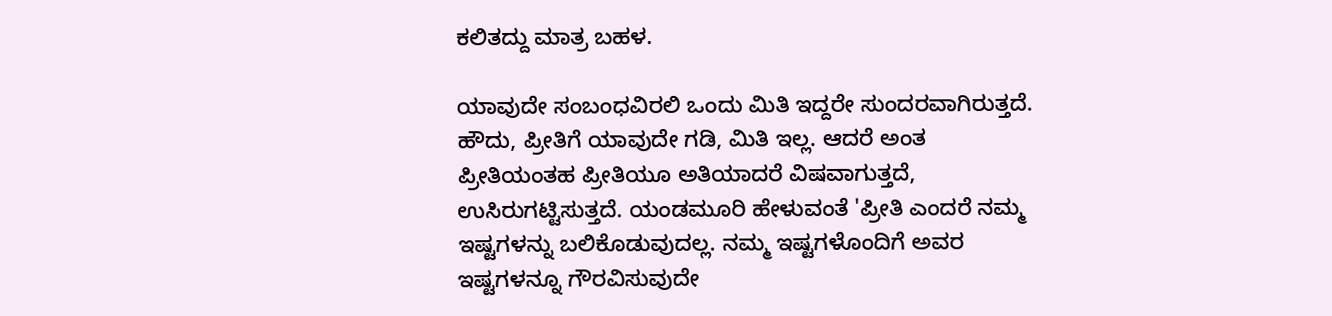ಕಲಿತದ್ದು ಮಾತ್ರ ಬಹಳ.

ಯಾವುದೇ ಸಂಬಂಧವಿರಲಿ ಒಂದು ಮಿತಿ ಇದ್ದರೇ ಸುಂದರವಾಗಿರುತ್ತದೆ. ಹೌದು, ಪ್ರೀತಿಗೆ ಯಾವುದೇ ಗಡಿ, ಮಿತಿ ಇಲ್ಲ. ಆದರೆ ಅಂತ ಪ್ರೀತಿಯಂತಹ ಪ್ರೀತಿಯೂ ಅತಿಯಾದರೆ ವಿಷವಾಗುತ್ತದೆ, ಉಸಿರುಗಟ್ಟಿಸುತ್ತದೆ. ಯಂಡಮೂರಿ ಹೇಳುವಂತೆ 'ಪ್ರೀತಿ ಎಂದರೆ ನಮ್ಮ ಇಷ್ಟಗಳನ್ನು ಬಲಿಕೊಡುವುದಲ್ಲ. ನಮ್ಮ ಇಷ್ಟಗಳೊಂದಿಗೆ ಅವರ ಇಷ್ಟಗಳನ್ನೂ ಗೌರವಿಸುವುದೇ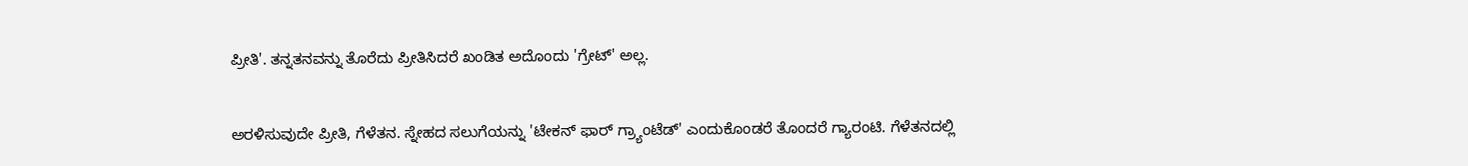ಪ್ರೀತಿ'. ತನ್ನತನವನ್ನು ತೊರೆದು ಪ್ರೀತಿಸಿದರೆ ಖಂಡಿತ ಅದೊಂದು 'ಗ್ರೇಟ್' ಅಲ್ಲ.

ಅರಳಿಸುವುದೇ ಪ್ರೀತಿ, ಗೆಳೆತನ. ಸ್ನೇಹದ ಸಲುಗೆಯನ್ನು 'ಟೇಕನ್ ಫಾರ್ ಗ್ರ್ಯಾಂಟೆಡ್' ಎಂದುಕೊಂಡರೆ ತೊಂದರೆ ಗ್ಯಾರಂಟಿ. ಗೆಳೆತನದಲ್ಲಿ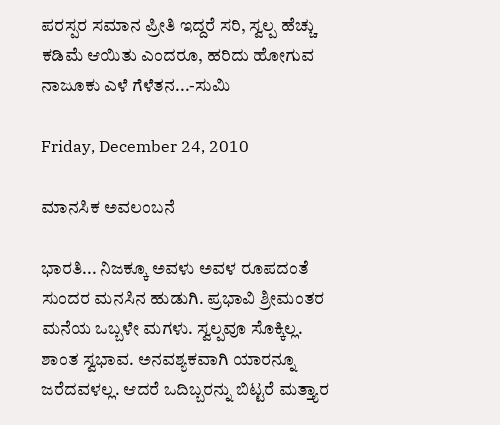ಪರಸ್ಪರ ಸಮಾನ ಪ್ರೀತಿ ಇದ್ದರೆ ಸರಿ, ಸ್ವಲ್ಪ ಹೆಚ್ಚು ಕಡಿಮೆ ಆಯಿತು ಎಂದರೂ, ಹರಿದು ಹೋಗುವ ನಾಜೂಕು ಎಳೆ ಗೆಳೆತನ...-ಸುಮಿ

Friday, December 24, 2010

ಮಾನಸಿಕ ಅವಲಂಬನೆ

ಭಾರತಿ... ನಿಜಕ್ಕೂ ಅವಳು ಅವಳ ರೂಪದಂತೆ ಸುಂದರ ಮನಸಿನ ಹುಡುಗಿ. ಪ್ರಭಾವಿ ಶ್ರೀಮಂತರ ಮನೆಯ ಒಬ್ಬಳೇ ಮಗಳು. ಸ್ವಲ್ಪವೂ ಸೊಕ್ಕಿಲ್ಲ. ಶಾಂತ ಸ್ವಭಾವ. ಅನವಶ್ಯಕವಾಗಿ ಯಾರನ್ನೂ ಜರೆದವಳಲ್ಲ. ಆದರೆ ಒದಿಬ್ಬರನ್ನು ಬಿಟ್ಟರೆ ಮತ್ತ್ಯಾರ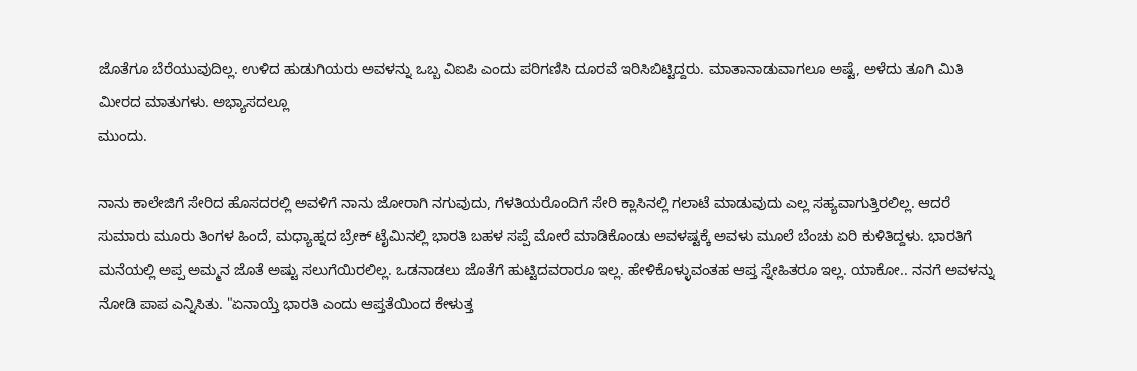ಜೊತೆಗೂ ಬೆರೆಯುವುದಿಲ್ಲ. ಉಳಿದ ಹುಡುಗಿಯರು ಅವಳನ್ನು ಒಬ್ಬ ವಿಐಪಿ ಎಂದು ಪರಿಗಣಿಸಿ ದೂರವೆ ಇರಿಸಿಬಿಟ್ಟಿದ್ದರು. ಮಾತಾನಾಡುವಾಗಲೂ ಅಷ್ಟೆ, ಅಳೆದು ತೂಗಿ ಮಿತಿ ಮೀರದ ಮಾತುಗಳು. ಅಭ್ಯಾಸದಲ್ಲೂ
ಮುಂದು.

ನಾನು ಕಾಲೇಜಿಗೆ ಸೇರಿದ ಹೊಸದರಲ್ಲಿ ಅವಳಿಗೆ ನಾನು ಜೋರಾಗಿ ನಗುವುದು, ಗೆಳತಿಯರೊಂದಿಗೆ ಸೇರಿ ಕ್ಲಾಸಿನಲ್ಲಿ ಗಲಾಟೆ ಮಾಡುವುದು ಎಲ್ಲ ಸಹ್ಯವಾಗುತ್ತಿರಲಿಲ್ಲ. ಆದರೆ ಸುಮಾರು ಮೂರು ತಿಂಗಳ ಹಿಂದೆ, ಮಧ್ಯಾಹ್ನದ ಬ್ರೇಕ್ ಟೈಮಿನಲ್ಲಿ ಭಾರತಿ ಬಹಳ ಸಪ್ಪೆ ಮೋರೆ ಮಾಡಿಕೊಂಡು ಅವಳಷ್ಟಕ್ಕೆ ಅವಳು ಮೂಲೆ ಬೆಂಚು ಏರಿ ಕುಳಿತಿದ್ದಳು. ಭಾರತಿಗೆ ಮನೆಯಲ್ಲಿ ಅಪ್ಪ ಅಮ್ಮನ ಜೊತೆ ಅಷ್ಟು ಸಲುಗೆಯಿರಲಿಲ್ಲ. ಒಡನಾಡಲು ಜೊತೆಗೆ ಹುಟ್ಟಿದವರಾರೂ ಇಲ್ಲ. ಹೇಳಿಕೊಳ್ಳುವಂತಹ ಆಪ್ತ ಸ್ನೇಹಿತರೂ ಇಲ್ಲ. ಯಾಕೋ.. ನನಗೆ ಅವಳನ್ನು ನೋಡಿ ಪಾಪ ಎನ್ನಿಸಿತು. "ಏನಾಯ್ತೆ ಭಾರತಿ ಎಂದು ಆಪ್ತತೆಯಿಂದ ಕೇಳುತ್ತ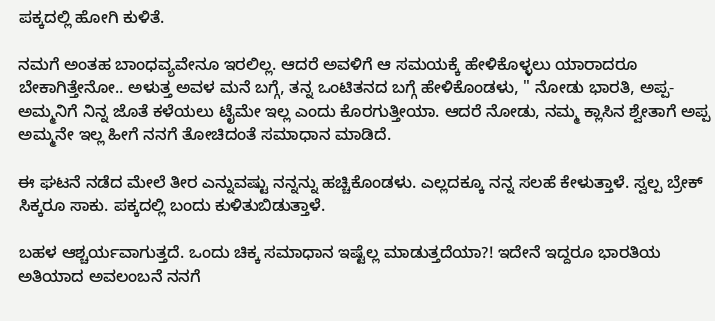ಪಕ್ಕದಲ್ಲಿ ಹೋಗಿ ಕುಳಿತೆ.

ನಮಗೆ ಅಂತಹ ಬಾಂಧವ್ಯವೇನೂ ಇರಲಿಲ್ಲ. ಆದರೆ ಅವಳಿಗೆ ಆ ಸಮಯಕ್ಕೆ ಹೇಳಿಕೊಳ್ಳಲು ಯಾರಾದರೂ ಬೇಕಾಗಿತ್ತೇನೋ.. ಅಳುತ್ತ ಅವಳ ಮನೆ ಬಗ್ಗೆ, ತನ್ನ ಒಂಟಿತನದ ಬಗ್ಗೆ ಹೇಳಿಕೊಂಡಳು, " ನೋಡು ಭಾರತಿ, ಅಪ್ಪ-ಅಮ್ಮನಿಗೆ ನಿನ್ನ ಜೊತೆ ಕಳೆಯಲು ಟೈಮೇ ಇಲ್ಲ ಎಂದು ಕೊರಗುತ್ತೀಯಾ. ಆದರೆ ನೋಡು, ನಮ್ಮ ಕ್ಲಾಸಿನ ಶ್ವೇತಾಗೆ ಅಪ್ಪ ಅಮ್ಮನೇ ಇಲ್ಲ ಹೀಗೆ ನನಗೆ ತೋಚಿದಂತೆ ಸಮಾಧಾನ ಮಾಡಿದೆ.

ಈ ಘಟನೆ ನಡೆದ ಮೇಲೆ ತೀರ ಎನ್ನುವಷ್ಟು ನನ್ನನ್ನು ಹಚ್ಚಿಕೊಂಡಳು. ಎಲ್ಲದಕ್ಕೂ ನನ್ನ ಸಲಹೆ ಕೇಳುತ್ತಾಳೆ. ಸ್ವಲ್ಪ ಬ್ರೇಕ್ ಸಿಕ್ಕರೂ ಸಾಕು. ಪಕ್ಕದಲ್ಲಿ ಬಂದು ಕುಳಿತುಬಿಡುತ್ತಾಳೆ.

ಬಹಳ ಆಶ್ಚರ್ಯವಾಗುತ್ತದೆ. ಒಂದು ಚಿಕ್ಕ ಸಮಾಧಾನ ಇಷ್ಟೆಲ್ಲ ಮಾಡುತ್ತದೆಯಾ?! ಇದೇನೆ ಇದ್ದರೂ ಭಾರತಿಯ ಅತಿಯಾದ ಅವಲಂಬನೆ ನನಗೆ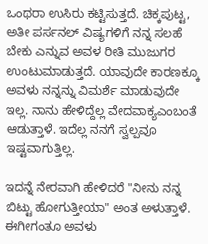ಒಂಥರಾ ಉಸಿರು ಕಟ್ಟಿಸುತ್ತದೆ. ಚಿಕ್ಕಪುಟ್ಟ, ಅತೀ ಪರ್ಸನಲ್ ವಿಷ್ಯಗಳಿಗೆ ನನ್ನ ಸಲಹೆ ಬೇಕು ಎನ್ನುವ ಅವಳ ರೀತಿ ಮುಜುಗರ ಉಂಟುಮಾಡುತ್ತದೆ. ಯಾವುದೇ ಕಾರಣಕ್ಕೂ ಅವಳು ನನ್ನನ್ನು ವಿಮರ್ಶೆ ಮಾಡುವುದೇ ಇಲ್ಲ. ನಾನು ಹೇಳಿದ್ದೆಲ್ಲ ವೇದವಾಕ್ಯಎಂಬಂತೆ ಆಡುತ್ತಾಳೆ. ಇದೆಲ್ಲ ನನಗೆ ಸ್ವಲ್ಪವೂ ಇಷ್ಟವಾಗುತ್ತಿಲ್ಲ.

ಇದನ್ನೆ ನೇರವಾಗಿ ಹೇಳಿದರೆ "ನೀನು ನನ್ನ ಬಿಟ್ಟು ಹೋಗುತ್ತೀಯಾ" ಅಂತ ಅಳುತ್ತಾಳೆ. ಈಗೀಗಂತೂ ಅವಳು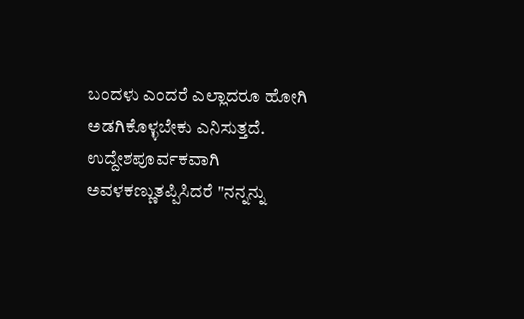ಬಂದಳು ಎಂದರೆ ಎಲ್ಲಾದರೂ ಹೋಗಿ ಅಡಗಿಕೊಳ್ಳಬೇಕು ಎನಿಸುತ್ತದೆ. ಉದ್ದೇಶಪೂರ್ವಕವಾಗಿ ಅವಳಕಣ್ಣುತಪ್ಪಿಸಿದರೆ "ನನ್ನನ್ನು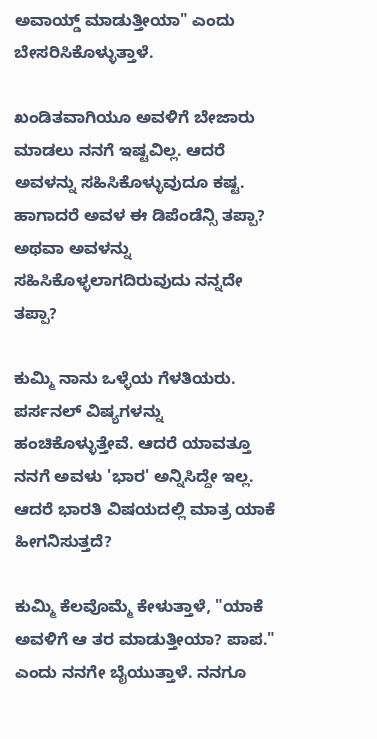ಅವಾಯ್ಡ್ ಮಾಡುತ್ತೀಯಾ" ಎಂದು ಬೇಸರಿಸಿಕೊಳ್ಳುತ್ತಾಳೆ.

ಖಂಡಿತವಾಗಿಯೂ ಅವಳಿಗೆ ಬೇಜಾರು ಮಾಡಲು ನನಗೆ ಇಷ್ಟವಿಲ್ಲ. ಆದರೆ ಅವಳನ್ನು ಸಹಿಸಿಕೊಳ್ಳುವುದೂ ಕಷ್ಟ. ಹಾಗಾದರೆ ಅವಳ ಈ ಡಿಪೆಂಡೆನ್ಸಿ ತಪ್ಪಾ? ಅಥವಾ ಅವಳನ್ನು ಸಹಿಸಿಕೊಳ್ಳಲಾಗದಿರುವುದು ನನ್ನದೇ ತಪ್ಪಾ?

ಕುಮ್ಮಿ ನಾನು ಒಳ್ಳೆಯ ಗೆಳತಿಯರು. ಪರ್ಸನಲ್ ವಿಷ್ಯಗಳನ್ನು ಹಂಚಿಕೊಳ್ಳುತ್ತೇವೆ. ಆದರೆ ಯಾವತ್ತೂ ನನಗೆ ಅವಳು 'ಭಾರ' ಅನ್ನಿಸಿದ್ದೇ ಇಲ್ಲ. ಆದರೆ ಭಾರತಿ ವಿಷಯದಲ್ಲಿ ಮಾತ್ರ ಯಾಕೆ ಹೀಗನಿಸುತ್ತದೆ?

ಕುಮ್ಮಿ ಕೆಲವೊಮ್ಮೆ ಕೇಳುತ್ತಾಳೆ, "ಯಾಕೆ ಅವಳಿಗೆ ಆ ತರ ಮಾಡುತ್ತೀಯಾ? ಪಾಪ." ಎಂದು ನನಗೇ ಬೈಯುತ್ತಾಳೆ. ನನಗೂ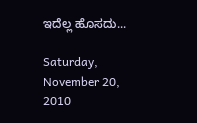ಇದೆಲ್ಲ ಹೊಸದು...

Saturday, November 20, 2010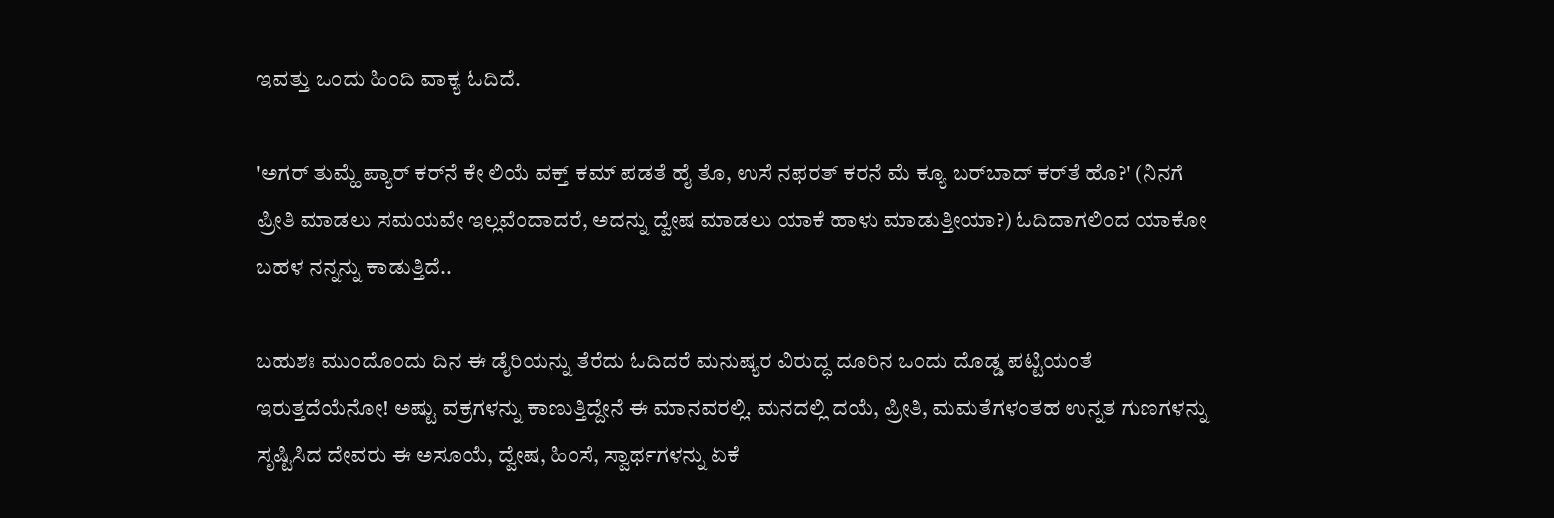ಇವತ್ತು ಒಂದು ಹಿಂದಿ ವಾಕ್ಯ ಓದಿದೆ.

'ಅಗರ್ ತುಮ್ಹೆ ಪ್ಯಾರ್ ಕರ್‌ನೆ ಕೇ ಲಿಯೆ ವಕ್ತ್ ಕಮ್ ಪಡತೆ ಹೈ ತೊ, ಉಸೆ ನಫರತ್ ಕರನೆ ಮೆ ಕ್ಯೂ ಬರ್‌ಬಾದ್ ಕರ್‌ತೆ ಹೊ?' (ನಿನಗೆ ಪ್ರೀತಿ ಮಾಡಲು ಸಮಯವೇ ಇಲ್ಲವೆಂದಾದರೆ, ಅದನ್ನು ದ್ವೇಷ ಮಾಡಲು ಯಾಕೆ ಹಾಳು ಮಾಡುತ್ತೀಯಾ?) ಓದಿದಾಗಲಿಂದ ಯಾಕೋ ಬಹಳ ನನ್ನನ್ನು ಕಾಡುತ್ತಿದೆ..

ಬಹುಶಃ ಮುಂದೊಂದು ದಿನ ಈ ಡೈರಿಯನ್ನು ತೆರೆದು ಓದಿದರೆ ಮನುಷ್ಯರ ವಿರುದ್ಧ ದೂರಿನ ಒಂದು ದೊಡ್ಡ ಪಟ್ಟಿಯಂತೆ ಇರುತ್ತದೆಯೆನೋ! ಅಷ್ಟು ವಕ್ರಗಳನ್ನು ಕಾಣುತ್ತಿದ್ದೇನೆ ಈ ಮಾನವರಲ್ಲಿ. ಮನದಲ್ಲಿ ದಯೆ, ಪ್ರೀತಿ, ಮಮತೆಗಳಂತಹ ಉನ್ನತ ಗುಣಗಳನ್ನು ಸೃಷ್ಟಿಸಿದ ದೇವರು ಈ ಅಸೂಯೆ, ದ್ವೇಷ, ಹಿಂಸೆ, ಸ್ವಾರ್ಥಗಳನ್ನು ಏಕೆ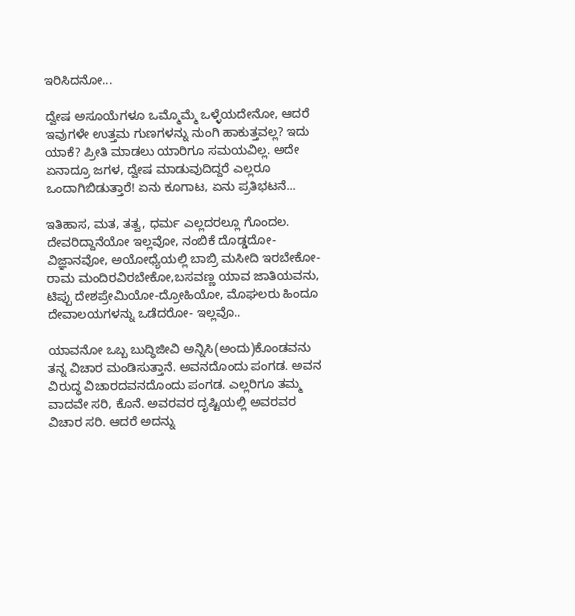ಇರಿಸಿದನೋ...

ದ್ವೇಷ ಅಸೂಯೆಗಳೂ ಒಮ್ಮೊಮ್ಮೆ ಒಳ್ಳೆಯದೇನೋ, ಆದರೆ ಇವುಗಳೇ ಉತ್ತಮ ಗುಣಗಳನ್ನು ನುಂಗಿ ಹಾಕುತ್ತವಲ್ಲ? ಇದು ಯಾಕೆ? ಪ್ರೀತಿ ಮಾಡಲು ಯಾರಿಗೂ ಸಮಯವಿಲ್ಲ. ಅದೇ ಏನಾದ್ರೂ ಜಗಳ, ದ್ವೇಷ ಮಾಡುವುದಿದ್ದರೆ ಎಲ್ಲರೂ ಒಂದಾಗಿಬಿಡುತ್ತಾರೆ! ಏನು ಕೂಗಾಟ, ಏನು ಪ್ರತಿಭಟನೆ...

ಇತಿಹಾಸ, ಮತ, ತತ್ವ, ಧರ್ಮ ಎಲ್ಲದರಲ್ಲೂ ಗೊಂದಲ. ದೇವರಿದ್ದಾನೆಯೋ ಇಲ್ಲವೋ, ನಂಬಿಕೆ ದೊಡ್ಡದೋ-ವಿಜ್ಞಾನವೋ, ಅಯೋಧ್ಯೆಯಲ್ಲಿ ಬಾಬ್ರಿ ಮಸೀದಿ ಇರಬೇಕೋ-ರಾಮ ಮಂದಿರವಿರಬೇಕೋ,ಬಸವಣ್ಣ ಯಾವ ಜಾತಿಯವನು, ಟಿಪ್ಪು ದೇಶಪ್ರೇಮಿಯೋ-ದ್ರೋಹಿಯೋ, ಮೊಘಲರು ಹಿಂದೂ ದೇವಾಲಯಗಳನ್ನು ಒಡೆದರೋ- ಇಲ್ಲವೊ..

ಯಾವನೋ ಒಬ್ಬ ಬುದ್ಧಿಜೀವಿ ಅನ್ನಿಸಿ(ಅಂದು)ಕೊಂಡವನು ತನ್ನ ವಿಚಾರ ಮಂಡಿಸುತ್ತಾನೆ. ಅವನದೊಂದು ಪಂಗಡ. ಅವನ ವಿರುದ್ಧ ವಿಚಾರದವನದೊಂದು ಪಂಗಡ. ಎಲ್ಲರಿಗೂ ತಮ್ಮ ವಾದವೇ ಸರಿ, ಕೊನೆ. ಅವರವರ ದೃಷ್ಟಿಯಲ್ಲಿ ಅವರವರ ವಿಚಾರ ಸರಿ. ಆದರೆ ಅದನ್ನು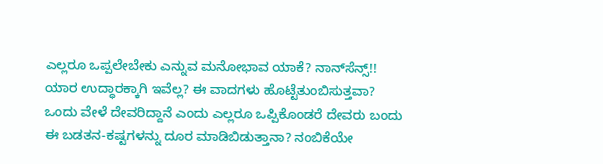ಎಲ್ಲರೂ ಒಪ್ಪಲೇಬೇಕು ಎನ್ನುವ ಮನೋಭಾವ ಯಾಕೆ? ನಾನ್‌ಸೆನ್ಸ್!! ಯಾರ ಉದ್ಧಾರಕ್ಕಾಗಿ ಇವೆಲ್ಲ? ಈ ವಾದಗಳು ಹೊಟ್ಟೆತುಂಬಿಸುತ್ತವಾ? ಒಂದು ವೇಳೆ ದೇವರಿದ್ದಾನೆ ಎಂದು ಎಲ್ಲರೂ ಒಪ್ಪಿಕೊಂಡರೆ ದೇವರು ಬಂದು ಈ ಬಡತನ-ಕಷ್ಟಗಳನ್ನು ದೂರ ಮಾಡಿಬಿಡುತ್ತಾನಾ? ನಂಬಿಕೆಯೇ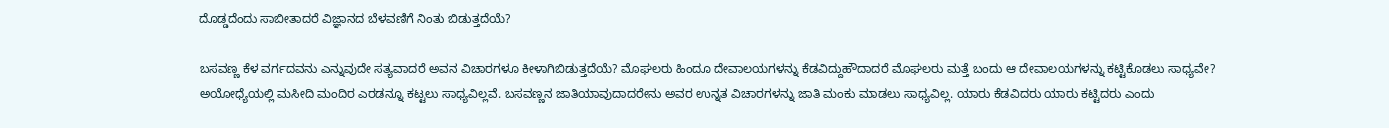ದೊಡ್ಡದೆಂದು ಸಾಬೀತಾದರೆ ವಿಜ್ಞಾನದ ಬೆಳವಣಿಗೆ ನಿಂತು ಬಿಡುತ್ತದೆಯೆ?

ಬಸವಣ್ಣ ಕೆಳ ವರ್ಗದವನು ಎನ್ನುವುದೇ ಸತ್ಯವಾದರೆ ಅವನ ವಿಚಾರಗಳೂ ಕೀಳಾಗಿಬಿಡುತ್ತದೆಯೆ? ಮೊಘಲರು ಹಿಂದೂ ದೇವಾಲಯಗಳನ್ನು ಕೆಡವಿದ್ದುಹೌದಾದರೆ ಮೊಘಲರು ಮತ್ತೆ ಬಂದು ಆ ದೇವಾಲಯಗಳನ್ನು ಕಟ್ಟಿಕೊಡಲು ಸಾಧ್ಯವೇ? ಅಯೋಧ್ಯೆಯಲ್ಲಿ ಮಸೀದಿ ಮಂದಿರ ಎರಡನ್ನೂ ಕಟ್ಟಲು ಸಾಧ್ಯವಿಲ್ಲವೆ. ಬಸವಣ್ಣನ ಜಾತಿಯಾವುದಾದರೇನು ಅವರ ಉನ್ನತ ವಿಚಾರಗಳನ್ನು ಜಾತಿ ಮಂಕು ಮಾಡಲು ಸಾಧ್ಯವಿಲ್ಲ. ಯಾರು ಕೆಡವಿದರು ಯಾರು ಕಟ್ಟಿದರು ಎಂದು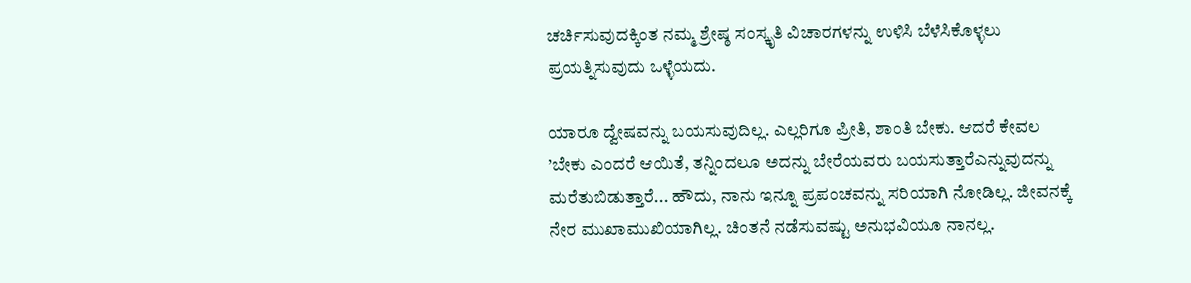ಚರ್ಚಿಸುವುದಕ್ಕಿಂತ ನಮ್ಮ ಶ್ರೇಷ್ಠ ಸಂಸ್ಕೃತಿ ವಿಚಾರಗಳನ್ನು ಉಳಿಸಿ ಬೆಳೆಸಿಕೊಳ್ಳಲು ಪ್ರಯತ್ನಿಸುವುದು ಒಳ್ಳೆಯದು.

ಯಾರೂ ದ್ವೇಷವನ್ನು ಬಯಸುವುದಿಲ್ಲ. ಎಲ್ಲರಿಗೂ ಪ್ರೀತಿ, ಶಾಂತಿ ಬೇಕು. ಆದರೆ ಕೇವಲ ’ಬೇಕು ಎಂದರೆ ಆಯಿತೆ, ತನ್ನಿಂದಲೂ ಅದನ್ನು ಬೇರೆಯವರು ಬಯಸುತ್ತಾರೆಎನ್ನುವುದನ್ನು ಮರೆತುಬಿಡುತ್ತಾರೆ... ಹೌದು, ನಾನು ಇನ್ನೂ ಪ್ರಪಂಚವನ್ನು ಸರಿಯಾಗಿ ನೋಡಿಲ್ಲ. ಜೀವನಕ್ಕೆ ನೇರ ಮುಖಾಮುಖಿಯಾಗಿಲ್ಲ. ಚಿಂತನೆ ನಡೆಸುವಷ್ಟು ಅನುಭವಿಯೂ ನಾನಲ್ಲ.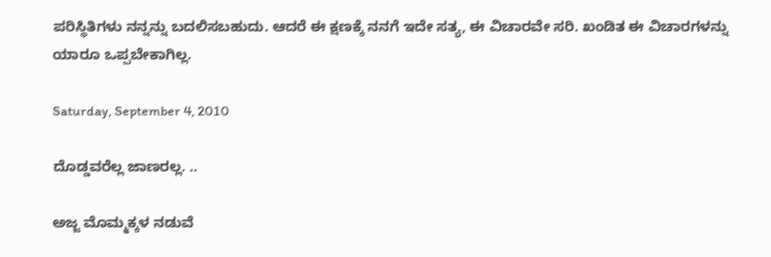ಪರಿಸ್ಥಿತಿಗಳು ನನ್ನನ್ನು ಬದಲಿಸಬಹುದು. ಆದರೆ ಈ ಕ್ಷಣಕ್ಕೆ ನನಗೆ ಇದೇ ಸತ್ಯ, ಈ ವಿಚಾರವೇ ಸರಿ. ಖಂಡಿತ ಈ ವಿಚಾರಗಳನ್ನು ಯಾರೂ ಒಪ್ಪಬೇಕಾಗಿಲ್ಲ.

Saturday, September 4, 2010

ದೊಡ್ಡವರೆಲ್ಲ ಜಾಣರಲ್ಲ. ..

ಅಜ್ಜ ಮೊಮ್ಮಕ್ಕಳ ನಡುವೆ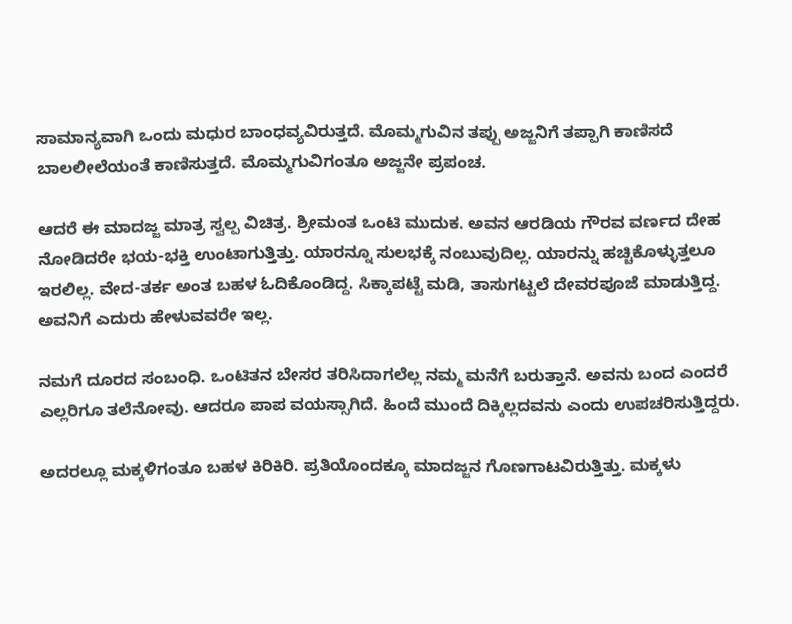ಸಾಮಾನ್ಯವಾಗಿ ಒಂದು ಮಧುರ ಬಾಂಧವ್ಯವಿರುತ್ತದೆ. ಮೊಮ್ಮಗುವಿನ ತಪ್ಪು ಅಜ್ಜನಿಗೆ ತಪ್ಪಾಗಿ ಕಾಣಿಸದೆ ಬಾಲಲೀಲೆಯಂತೆ ಕಾಣಿಸುತ್ತದೆ. ಮೊಮ್ಮಗುವಿಗಂತೂ ಅಜ್ಜನೇ ಪ್ರಪಂಚ.

ಆದರೆ ಈ ಮಾದಜ್ಜ ಮಾತ್ರ ಸ್ವಲ್ಪ ವಿಚಿತ್ರ. ಶ್ರೀಮಂತ ಒಂಟಿ ಮುದುಕ. ಅವನ ಆರಡಿಯ ಗೌರವ ವರ್ಣದ ದೇಹ ನೋಡಿದರೇ ಭಯ-ಭಕ್ತಿ ಉಂಟಾಗುತ್ತಿತ್ತು. ಯಾರನ್ನೂ ಸುಲಭಕ್ಕೆ ನಂಬುವುದಿಲ್ಲ. ಯಾರನ್ನು ಹಚ್ಚಿಕೊಳ್ಳುತ್ತಲೂ ಇರಲಿಲ್ಲ. ವೇದ-ತರ್ಕ ಅಂತ ಬಹಳ ಓದಿಕೊಂಡಿದ್ದ. ಸಿಕ್ಕಾಪಟ್ಟೆ ಮಡಿ, ತಾಸುಗಟ್ಟಲೆ ದೇವರಪೂಜೆ ಮಾಡುತ್ತಿದ್ದ. ಅವನಿಗೆ ಎದುರು ಹೇಳುವವರೇ ಇಲ್ಲ.

ನಮಗೆ ದೂರದ ಸಂಬಂಧಿ. ಒಂಟಿತನ ಬೇಸರ ತರಿಸಿದಾಗಲೆಲ್ಲ ನಮ್ಮ ಮನೆಗೆ ಬರುತ್ತಾನೆ. ಅವನು ಬಂದ ಎಂದರೆ ಎಲ್ಲರಿಗೂ ತಲೆನೋವು. ಆದರೂ ಪಾಪ ವಯಸ್ಸಾಗಿದೆ. ಹಿಂದೆ ಮುಂದೆ ದಿಕ್ಕಿಲ್ಲದವನು ಎಂದು ಉಪಚರಿಸುತ್ತಿದ್ದರು.

ಅದರಲ್ಲೂ ಮಕ್ಕಳಿಗಂತೂ ಬಹಳ ಕಿರಿಕಿರಿ. ಪ್ರತಿಯೊಂದಕ್ಕೂ ಮಾದಜ್ಜನ ಗೊಣಗಾಟವಿರುತ್ತಿತ್ತು. ಮಕ್ಕಳು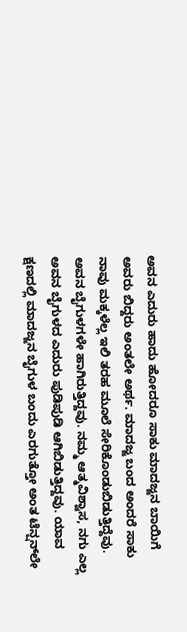ಅವನ ಎದುರು ಹಾದು ಹೋದರೂ ಸಾಕು ಮಾದಜ್ಜನ ಬಾಯಿಗೆ ಅವರು ಬಿದ್ದರು ಅಂತಲೇ ಅರ್ಥ. ಮಾದಜ್ಜ ಬಂದ ಅಂದರೆ ಸಾಕು ನಾವು ಮಕ್ಕಳೆಲ್ಲ ಇಲಿ ತರಹ ಮೂಲೆ ಸೇರಿಕೊಂಡುಬಿಡುತ್ತಿದ್ದೆವು. ಅವನ ಬೈಗುಳಗಳೇ ಹಾಗಿರುತ್ತಿದ್ದವು. ನಮ್ಮ ಆತ್ಮವಿಶ್ವಾಸ, ನಗು ಎಲ್ಲ ಅವನ ಬೈಗುಳದ ಎದುರು ಪುಡಿಪುಡಿ ಆಗಿಬಿಡುತ್ತಿದ್ದವು. ಯಾವ ಕ್ಷಣದಲ್ಲಿ ಮಾದಜ್ಜನ ಬೈಗುಳ ಬಂದು ಎರಗುತ್ತೋ ಅಂತ ಟೆನ್ಷನ್‌ಲೇ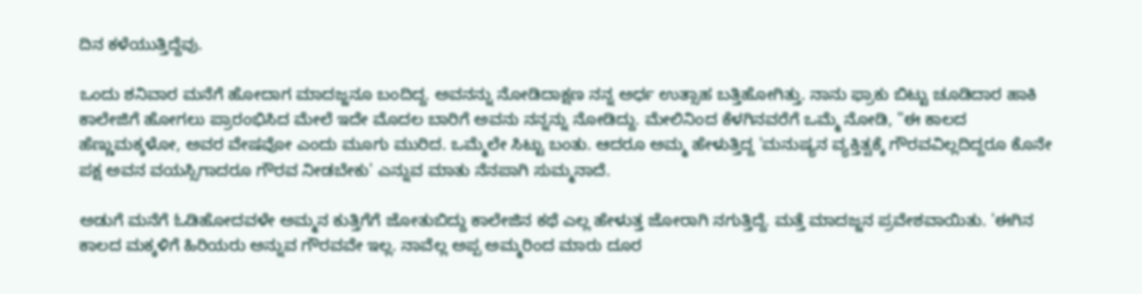ದಿನ ಕಳೆಯುತ್ತಿದ್ದೆವು.

ಒಂದು ಶನಿವಾರ ಮನೆಗೆ ಹೋದಾಗ ಮಾದಜ್ಜನೂ ಬಂದಿದ್ದ. ಅವನನ್ನು ನೋಡಿದಾಕ್ಷಣ ನನ್ನ ಅರ್ಧ ಉತ್ಸಾಹ ಬತ್ತಿಹೋಗಿತ್ತು. ನಾನು ಫ್ರಾಕು ಬಿಟ್ಟು ಚೂಡಿದಾರ ಹಾಕಿ ಕಾಲೇಜಿಗೆ ಹೋಗಲು ಪ್ರಾರಂಭಿಸಿದ ಮೇಲೆ ಇದೇ ಮೊದಲ ಬಾರಿಗೆ ಅವನು ನನ್ನನ್ನು ನೋಡಿದ್ದು. ಮೇಲಿನಿಂದ ಕೆಳಗಿನವರೆಗೆ ಒಮ್ಮೆ ನೋಡಿ, "ಈ ಕಾಲದ ಹೆಣ್ಣುಮಕ್ಕಳೋ, ಅವರ ವೇಷವೋ ಎಂದು ಮೂಗು ಮುರಿದ. ಒಮ್ಮೆಲೇ ಸಿಟ್ಟು ಬಂತು. ಆದರೂ ಅಮ್ಮ ಹೇಳುತ್ತಿದ್ದ 'ಮನುಷ್ಯನ ವ್ಯಕ್ತಿತ್ವಕ್ಕೆ ಗೌರವವಿಲ್ಲದಿದ್ದರೂ ಕೊನೇ ಪಕ್ಷ ಅವನ ವಯಸ್ಸಿಗಾದರೂ ಗೌರವ ನೀಡಬೇಕು' ಎನ್ನುವ ಮಾತು ನೆನಪಾಗಿ ಸುಮ್ಮನಾದೆ.

ಅಡುಗೆ ಮನೆಗೆ ಓಡಿಹೋದವಳೇ ಅಮ್ಮನ ಕುತ್ತಿಗೆಗೆ ಜೋತುಬಿದ್ದು ಕಾಲೇಜಿನ ಕಥೆ ಎಲ್ಲ ಹೇಳುತ್ತ ಜೋರಾಗಿ ನಗುತ್ತಿದ್ದೆ. ಮತ್ತೆ ಮಾದಜ್ಜನ ಪ್ರವೇಶವಾಯಿತು. 'ಈಗಿನ ಕಾಲದ ಮಕ್ಕಳಿಗೆ ಹಿರಿಯರು ಅನ್ನುವ ಗೌರವವೇ ಇಲ್ಲ. ನಾವೆಲ್ಲ ಅಪ್ಪ ಅಮ್ಮರಿಂದ ಮಾರು ದೂರ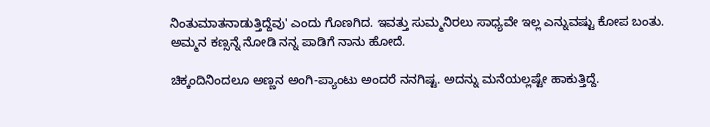ನಿಂತುಮಾತನಾಡುತ್ತಿದ್ದೆವು' ಎಂದು ಗೊಣಗಿದ. ಇವತ್ತು ಸುಮ್ಮನಿರಲು ಸಾಧ್ಯವೇ ಇಲ್ಲ ಎನ್ನುವಷ್ಟು ಕೋಪ ಬಂತು. ಅಮ್ಮನ ಕಣ್ಸನ್ನೆ ನೋಡಿ ನನ್ನ ಪಾಡಿಗೆ ನಾನು ಹೋದೆ.

ಚಿಕ್ಕಂದಿನಿಂದಲೂ ಅಣ್ಣನ ಅಂಗಿ-ಪ್ಯಾಂಟು ಅಂದರೆ ನನಗಿಷ್ಟ. ಅದನ್ನು ಮನೆಯಲ್ಲಷ್ಟೇ ಹಾಕುತ್ತಿದ್ದೆ.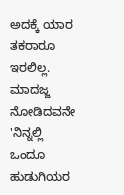ಅದಕ್ಕೆ ಯಾರ ತಕರಾರೂ ಇರಲಿಲ್ಲ. ಮಾದಜ್ಜ ನೋಡಿದವನೇ 'ನಿನ್ನಲ್ಲಿ ಒಂದೂ ಹುಡುಗಿಯರ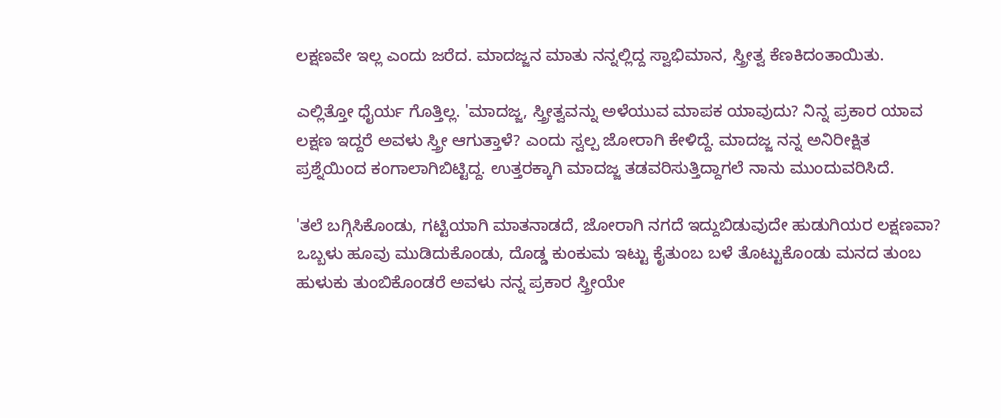ಲಕ್ಷಣವೇ ಇಲ್ಲ ಎಂದು ಜರೆದ. ಮಾದಜ್ಜನ ಮಾತು ನನ್ನಲ್ಲಿದ್ದ ಸ್ವಾಭಿಮಾನ, ಸ್ತ್ರೀತ್ವ ಕೆಣಕಿದಂತಾಯಿತು.

ಎಲ್ಲಿತ್ತೋ ಧೈರ್ಯ ಗೊತ್ತಿಲ್ಲ. 'ಮಾದಜ್ಜ, ಸ್ತ್ರೀತ್ವವನ್ನು ಅಳೆಯುವ ಮಾಪಕ ಯಾವುದು? ನಿನ್ನ ಪ್ರಕಾರ ಯಾವ ಲಕ್ಷಣ ಇದ್ದರೆ ಅವಳು ಸ್ತ್ರೀ ಆಗುತ್ತಾಳೆ? ಎಂದು ಸ್ವಲ್ಪ ಜೋರಾಗಿ ಕೇಳಿದ್ದೆ. ಮಾದಜ್ಜ ನನ್ನ ಅನಿರೀಕ್ಷಿತ ಪ್ರಶ್ನೆಯಿಂದ ಕಂಗಾಲಾಗಿಬಿಟ್ಟಿದ್ದ. ಉತ್ತರಕ್ಕಾಗಿ ಮಾದಜ್ಜ ತಡವರಿಸುತ್ತಿದ್ದಾಗಲೆ ನಾನು ಮುಂದುವರಿಸಿದೆ.

'ತಲೆ ಬಗ್ಗಿಸಿಕೊಂಡು, ಗಟ್ಟಿಯಾಗಿ ಮಾತನಾಡದೆ, ಜೋರಾಗಿ ನಗದೆ ಇದ್ದುಬಿಡುವುದೇ ಹುಡುಗಿಯರ ಲಕ್ಷಣವಾ? ಒಬ್ಬಳು ಹೂವು ಮುಡಿದುಕೊಂಡು, ದೊಡ್ಡ ಕುಂಕುಮ ಇಟ್ಟು ಕೈತುಂಬ ಬಳೆ ತೊಟ್ಟುಕೊಂಡು ಮನದ ತುಂಬ ಹುಳುಕು ತುಂಬಿಕೊಂಡರೆ ಅವಳು ನನ್ನ ಪ್ರಕಾರ ಸ್ತ್ರೀಯೇ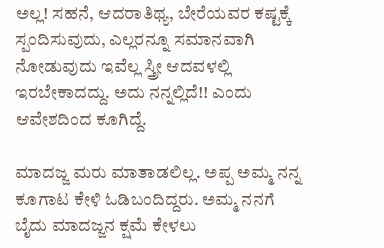ಅಲ್ಲ! ಸಹನೆ, ಆದರಾತಿಥ್ಯ, ಬೇರೆಯವರ ಕಷ್ಟಕ್ಕೆ ಸ್ಪಂದಿಸುವುದು, ಎಲ್ಲರನ್ನೂ ಸಮಾನವಾಗಿ ನೋಡುವುದು ಇವೆಲ್ಲ ಸ್ತ್ರೀ ಆದವಳಲ್ಲಿ ಇರಬೇಕಾದದ್ದು. ಅದು ನನ್ನಲ್ಲಿದೆ!! ಎಂದು ಆವೇಶದಿಂದ ಕೂಗಿದ್ದೆ.

ಮಾದಜ್ಜ ಮರು ಮಾತಾಡಲಿಲ್ಲ. ಅಪ್ಪ ಅಮ್ಮ ನನ್ನ ಕೂಗಾಟ ಕೇಳಿ ಓಡಿಬಂದಿದ್ದರು. ಅಮ್ಮ ನನಗೆ ಬೈದು ಮಾದಜ್ಜನ ಕ್ಷಮೆ ಕೇಳಲು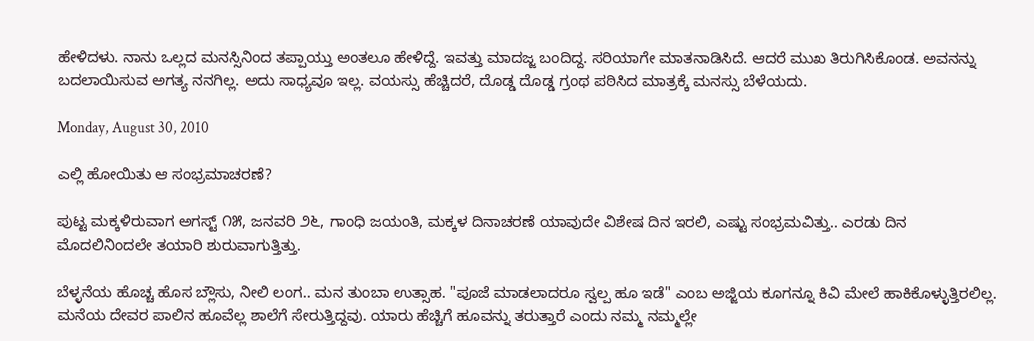ಹೇಳಿದಳು. ನಾನು ಒಲ್ಲದ ಮನಸ್ಸಿನಿಂದ ತಪ್ಪಾಯ್ತು ಅಂತಲೂ ಹೇಳಿದ್ದೆ. ಇವತ್ತು ಮಾದಜ್ಜ ಬಂದಿದ್ದ. ಸರಿಯಾಗೇ ಮಾತನಾಡಿಸಿದೆ. ಆದರೆ ಮುಖ ತಿರುಗಿಸಿಕೊಂಡ. ಅವನನ್ನು ಬದಲಾಯಿಸುವ ಅಗತ್ಯ ನನಗಿಲ್ಲ. ಅದು ಸಾಧ್ಯವೂ ಇಲ್ಲ. ವಯಸ್ಸು ಹೆಚ್ಚಿದರೆ, ದೊಡ್ಡ ದೊಡ್ಡ ಗ್ರಂಥ ಪಠಿಸಿದ ಮಾತ್ರಕ್ಕೆ ಮನಸ್ಸು ಬೆಳೆಯದು.

Monday, August 30, 2010

ಎಲ್ಲಿ ಹೋಯಿತು ಆ ಸಂಭ್ರಮಾಚರಣೆ?

ಪುಟ್ಟ ಮಕ್ಕಳಿರುವಾಗ ಅಗಸ್ಟ್ ೧೫, ಜನವರಿ ೨೬, ಗಾಂಧಿ ಜಯಂತಿ, ಮಕ್ಕಳ ದಿನಾಚರಣೆ ಯಾವುದೇ ವಿಶೇಷ ದಿನ ಇರಲಿ, ಎಷ್ಟು ಸಂಭ್ರಮವಿತ್ತು.. ಎರಡು ದಿನ ಮೊದಲಿನಿಂದಲೇ ತಯಾರಿ ಶುರುವಾಗುತ್ತಿತ್ತು.

ಬೆಳ್ಳನೆಯ ಹೊಚ್ಚ ಹೊಸ ಬ್ಲೌಸು, ನೀಲಿ ಲಂಗ.. ಮನ ತುಂಬಾ ಉತ್ಸಾಹ. "ಪೂಜೆ ಮಾಡಲಾದರೂ ಸ್ವಲ್ಪ ಹೂ ಇಡೆ" ಎಂಬ ಅಜ್ಜಿಯ ಕೂಗನ್ನೂ ಕಿವಿ ಮೇಲೆ ಹಾಕಿಕೊಳ್ಳುತ್ತಿರಲಿಲ್ಲ. ಮನೆಯ ದೇವರ ಪಾಲಿನ ಹೂವೆಲ್ಲ ಶಾಲೆಗೆ ಸೇರುತ್ತಿದ್ದವು. ಯಾರು ಹೆಚ್ಚಿಗೆ ಹೂವನ್ನು ತರುತ್ತಾರೆ ಎಂದು ನಮ್ಮ ನಮ್ಮಲ್ಲೇ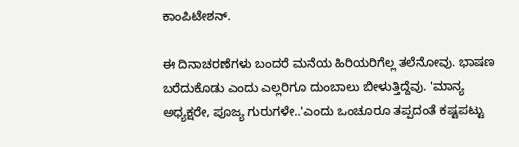ಕಾಂಪಿಟೇಶನ್.

ಈ ದಿನಾಚರಣೆಗಳು ಬಂದರೆ ಮನೆಯ ಹಿರಿಯರಿಗೆಲ್ಲ ತಲೆನೋವು. ಭಾಷಣ ಬರೆದುಕೊಡು ಎಂದು ಎಲ್ಲರಿಗೂ ದುಂಬಾಲು ಬೀಳುತ್ತಿದ್ದೆವು. 'ಮಾನ್ಯ ಅಧ್ಯಕ್ಷರೇ, ಪೂಜ್ಯ ಗುರುಗಳೇ..'ಎಂದು ಒಂಚೂರೂ ತಪ್ಪದಂತೆ ಕಷ್ಟಪಟ್ಟು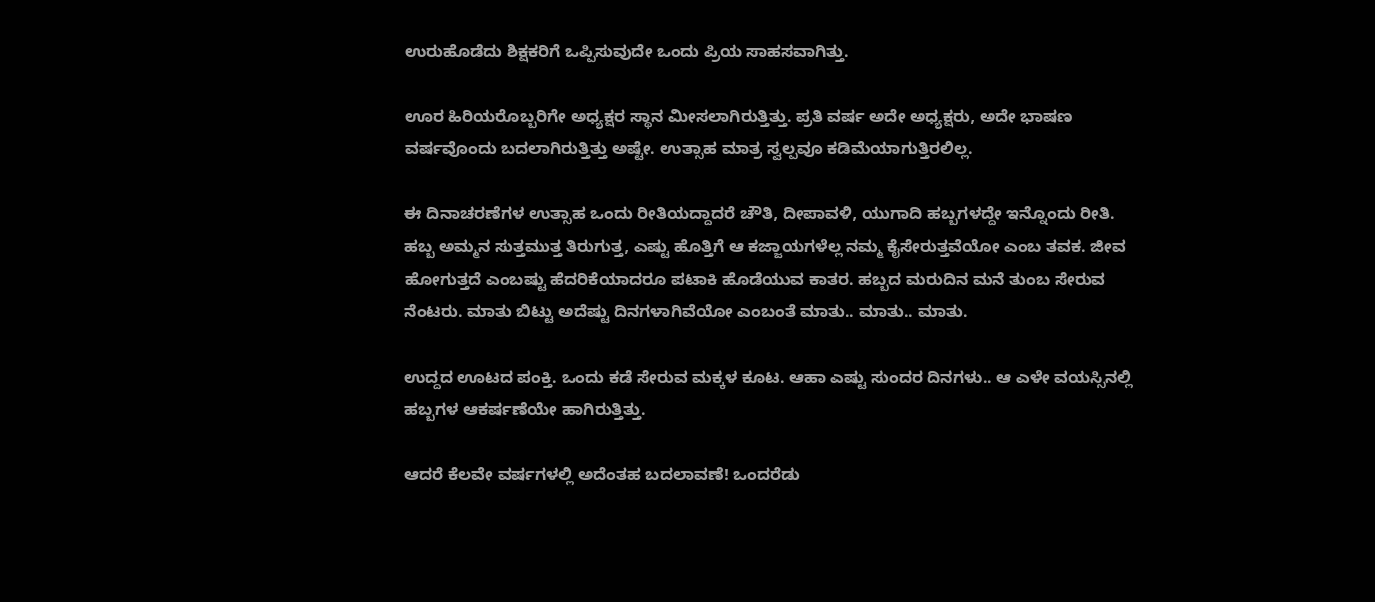ಉರುಹೊಡೆದು ಶಿಕ್ಷಕರಿಗೆ ಒಪ್ಪಿಸುವುದೇ ಒಂದು ಪ್ರಿಯ ಸಾಹಸವಾಗಿತ್ತು.

ಊರ ಹಿರಿಯರೊಬ್ಬರಿಗೇ ಅಧ್ಯಕ್ಷರ ಸ್ಥಾನ ಮೀಸಲಾಗಿರುತ್ತಿತ್ತು. ಪ್ರತಿ ವರ್ಷ ಅದೇ ಅಧ್ಯಕ್ಷರು, ಅದೇ ಭಾಷಣ ವರ್ಷವೊಂದು ಬದಲಾಗಿರುತ್ತಿತ್ತು ಅಷ್ಟೇ. ಉತ್ಸಾಹ ಮಾತ್ರ ಸ್ವಲ್ಪವೂ ಕಡಿಮೆಯಾಗುತ್ತಿರಲಿಲ್ಲ.

ಈ ದಿನಾಚರಣೆಗಳ ಉತ್ಸಾಹ ಒಂದು ರೀತಿಯದ್ದಾದರೆ ಚೌತಿ, ದೀಪಾವಳಿ, ಯುಗಾದಿ ಹಬ್ಬಗಳದ್ದೇ ಇನ್ನೊಂದು ರೀತಿ. ಹಬ್ಬ ಅಮ್ಮನ ಸುತ್ತಮುತ್ತ ತಿರುಗುತ್ತ, ಎಷ್ಟು ಹೊತ್ತಿಗೆ ಆ ಕಜ್ಜಾಯಗಳೆಲ್ಲ ನಮ್ಮ ಕೈಸೇರುತ್ತವೆಯೋ ಎಂಬ ತವಕ. ಜೀವ ಹೋಗುತ್ತದೆ ಎಂಬಷ್ಟು ಹೆದರಿಕೆಯಾದರೂ ಪಟಾಕಿ ಹೊಡೆಯುವ ಕಾತರ. ಹಬ್ಬದ ಮರುದಿನ ಮನೆ ತುಂಬ ಸೇರುವ ನೆಂಟರು. ಮಾತು ಬಿಟ್ಟು ಅದೆಷ್ಟು ದಿನಗಳಾಗಿವೆಯೋ ಎಂಬಂತೆ ಮಾತು.. ಮಾತು.. ಮಾತು.

ಉದ್ದದ ಊಟದ ಪಂಕ್ತಿ. ಒಂದು ಕಡೆ ಸೇರುವ ಮಕ್ಕಳ ಕೂಟ. ಆಹಾ ಎಷ್ಟು ಸುಂದರ ದಿನಗಳು.. ಆ ಎಳೇ ವಯಸ್ಸಿನಲ್ಲಿ ಹಬ್ಬಗಳ ಆಕರ್ಷಣೆಯೇ ಹಾಗಿರುತ್ತಿತ್ತು.

ಆದರೆ ಕೆಲವೇ ವರ್ಷಗಳಲ್ಲಿ ಅದೆಂತಹ ಬದಲಾವಣೆ! ಒಂದರೆಡು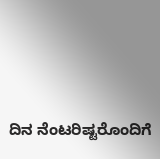ದಿನ ನೆಂಟರಿಷ್ಟರೊಂದಿಗೆ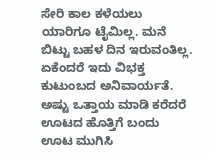ಸೇರಿ ಕಾಲ ಕಳೆಯಲು ಯಾರಿಗೂ ಟೈಮಿಲ್ಲ. ಮನೆ ಬಿಟ್ಟು ಬಹಳ ದಿನ ಇರುವಂತಿಲ್ಲ. ಏಕೆಂದರೆ ಇದು ವಿಭಕ್ತ ಕುಟುಂಬದ ಅನಿವಾರ್ಯತೆ. ಅಷ್ಟು ಒತ್ತಾಯ ಮಾಡಿ ಕರೆದರೆ ಊಟದ ಹೊತ್ತಿಗೆ ಬಂದು ಊಟ ಮುಗಿಸಿ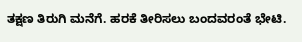ತಕ್ಷಣ ತಿರುಗಿ ಮನೆಗೆ. ಹರಕೆ ತೀರಿಸಲು ಬಂದವರಂತೆ ಭೇಟಿ.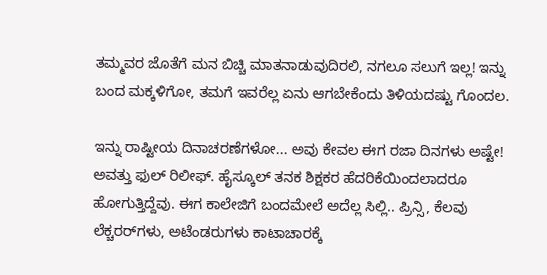ತಮ್ಮವರ ಜೊತೆಗೆ ಮನ ಬಿಚ್ಚಿ ಮಾತನಾಡುವುದಿರಲಿ, ನಗಲೂ ಸಲುಗೆ ಇಲ್ಲ! ಇನ್ನು ಬಂದ ಮಕ್ಕಳಿಗೋ, ತಮಗೆ ಇವರೆಲ್ಲ ಏನು ಆಗಬೇಕೆಂದು ತಿಳಿಯದಷ್ಟು ಗೊಂದಲ.

ಇನ್ನು ರಾಷ್ಟೀಯ ದಿನಾಚರಣೆಗಳೋ... ಅವು ಕೇವಲ ಈಗ ರಜಾ ದಿನಗಳು ಅಷ್ಟೇ! ಅವತ್ತು ಫುಲ್ ರಿಲೀಫ್. ಹೈಸ್ಕೂಲ್ ತನಕ ಶಿಕ್ಷಕರ ಹೆದರಿಕೆಯಿಂದಲಾದರೂ ಹೋಗುತ್ತಿದ್ದೆವು. ಈಗ ಕಾಲೇಜಿಗೆ ಬಂದಮೇಲೆ ಅದೆಲ್ಲ ಸಿಲ್ಲಿ.. ಪ್ರಿನ್ಸಿ, ಕೆಲವು ಲೆಕ್ಚರರ್‌ಗಳು, ಅಟೆಂಡರುಗಳು ಕಾಟಾಚಾರಕ್ಕೆ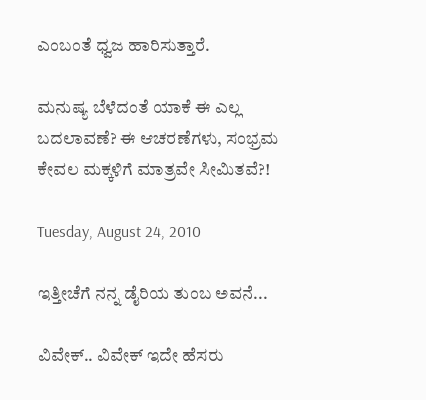ಎಂಬಂತೆ ಧ್ವಜ ಹಾರಿಸುತ್ತಾರೆ.

ಮನುಷ್ಯ ಬೆಳೆದಂತೆ ಯಾಕೆ ಈ ಎಲ್ಲ ಬದಲಾವಣೆ? ಈ ಆಚರಣೆಗಳು, ಸಂಭ್ರಮ ಕೇವಲ ಮಕ್ಕಳಿಗೆ ಮಾತ್ರವೇ ಸೀಮಿತವೆ?!

Tuesday, August 24, 2010

ಇತ್ತೀಚೆಗೆ ನನ್ನ ಡೈರಿಯ ತುಂಬ ಅವನೆ...

ವಿವೇಕ್.. ವಿವೇಕ್ ಇದೇ ಹೆಸರು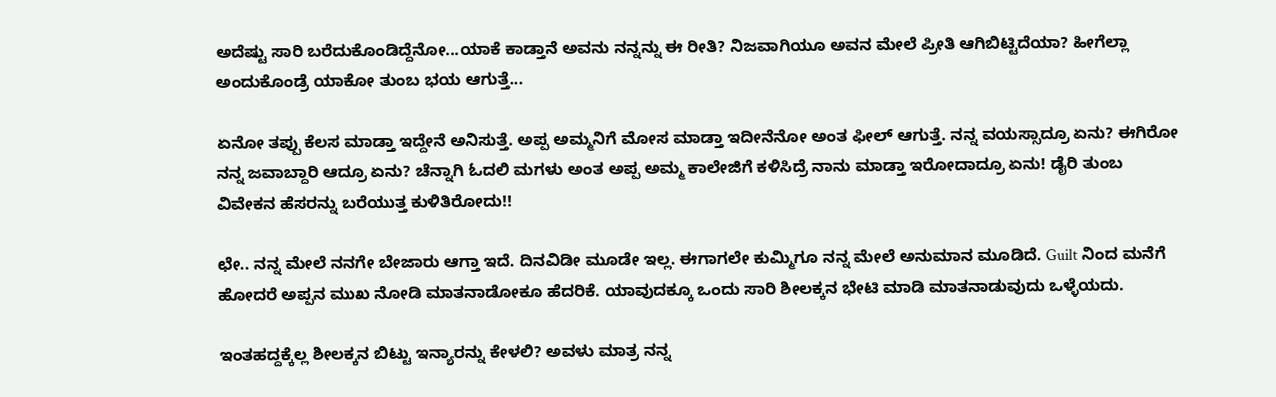ಅದೆಷ್ಟು ಸಾರಿ ಬರೆದುಕೊಂಡಿದ್ದೆನೋ...ಯಾಕೆ ಕಾಡ್ತಾನೆ ಅವನು ನನ್ನನ್ನು ಈ ರೀತಿ? ನಿಜವಾಗಿಯೂ ಅವನ ಮೇಲೆ ಪ್ರೀತಿ ಆಗಿಬಿಟ್ಟಿದೆಯಾ? ಹೀಗೆಲ್ಲಾ ಅಂದುಕೊಂಡ್ರೆ ಯಾಕೋ ತುಂಬ ಭಯ ಆಗುತ್ತೆ...

ಏನೋ ತಪ್ಪು ಕೆಲಸ ಮಾಡ್ತಾ ಇದ್ದೇನೆ ಅನಿಸುತ್ತೆ. ಅಪ್ಪ ಅಮ್ಮನಿಗೆ ಮೋಸ ಮಾಡ್ತಾ ಇದೀನೆನೋ ಅಂತ ಫೀಲ್ ಆಗುತ್ತೆ. ನನ್ನ ವಯಸ್ಸಾದ್ರೂ ಏನು? ಈಗಿರೋ ನನ್ನ ಜವಾಬ್ದಾರಿ ಆದ್ರೂ ಏನು? ಚೆನ್ನಾಗಿ ಓದಲಿ ಮಗಳು ಅಂತ ಅಪ್ಪ ಅಮ್ಮ ಕಾಲೇಜಿಗೆ ಕಳಿಸಿದ್ರೆ ನಾನು ಮಾಡ್ತಾ ಇರೋದಾದ್ರೂ ಏನು! ಡೈರಿ ತುಂಬ ವಿವೇಕನ ಹೆಸರನ್ನು ಬರೆಯುತ್ತ ಕುಳಿತಿರೋದು!!

ಛೇ.. ನನ್ನ ಮೇಲೆ ನನಗೇ ಬೇಜಾರು ಆಗ್ತಾ ಇದೆ. ದಿನವಿಡೀ ಮೂಡೇ ಇಲ್ಲ. ಈಗಾಗಲೇ ಕುಮ್ಮಿಗೂ ನನ್ನ ಮೇಲೆ ಅನುಮಾನ ಮೂಡಿದೆ. Guilt ನಿಂದ ಮನೆಗೆ ಹೋದರೆ ಅಪ್ಪನ ಮುಖ ನೋಡಿ ಮಾತನಾಡೋಕೂ ಹೆದರಿಕೆ. ಯಾವುದಕ್ಕೂ ಒಂದು ಸಾರಿ ಶೀಲಕ್ಕನ ಭೇಟಿ ಮಾಡಿ ಮಾತನಾಡುವುದು ಒಳ್ಳೆಯದು.

ಇಂತಹದ್ದಕ್ಕೆಲ್ಲ ಶೀಲಕ್ಕನ ಬಿಟ್ಟು ಇನ್ಯಾರನ್ನು ಕೇಳಲಿ? ಅವಳು ಮಾತ್ರ ನನ್ನ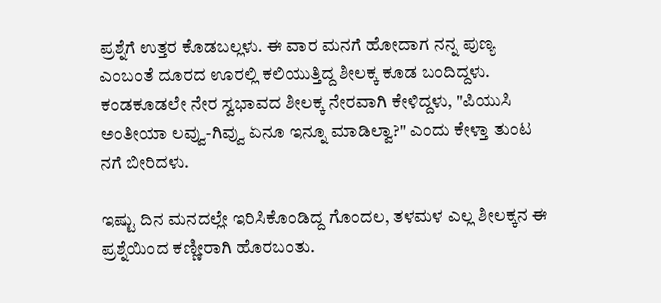ಪ್ರಶ್ನೆಗೆ ಉತ್ತರ ಕೊಡಬಲ್ಲಳು. ಈ ವಾರ ಮನಗೆ ಹೋದಾಗ ನನ್ನ ಪುಣ್ಯ ಎಂಬಂತೆ ದೂರದ ಊರಲ್ಲಿ ಕಲಿಯುತ್ತಿದ್ದ ಶೀಲಕ್ಕ ಕೂಡ ಬಂದಿದ್ದಳು. ಕಂಡಕೂಡಲೇ ನೇರ ಸ್ವಭಾವದ ಶೀಲಕ್ಕ ನೇರವಾಗಿ ಕೇಳಿದ್ದಳು, "ಪಿಯುಸಿ ಅಂತೀಯಾ ಲವ್ವು-ಗಿವ್ವು ಏನೂ ಇನ್ನೂ ಮಾಡಿಲ್ವಾ?" ಎಂದು ಕೇಳ್ತಾ ತುಂಟ ನಗೆ ಬೀರಿದಳು.

ಇಷ್ಟು ದಿನ ಮನದಲ್ಲೇ ಇರಿಸಿಕೊಂಡಿದ್ದ ಗೊಂದಲ, ತಳಮಳ ಎಲ್ಲ ಶೀಲಕ್ಕನ ಈ ಪ್ರಶ್ನೆಯಿಂದ ಕಣ್ಣೀರಾಗಿ ಹೊರಬಂತು.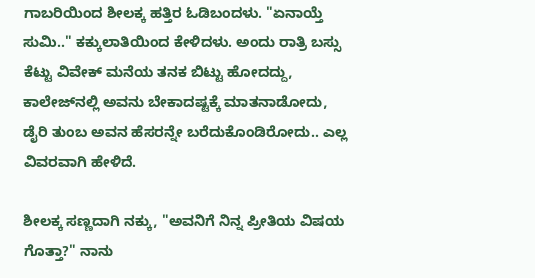ಗಾಬರಿಯಿಂದ ಶೀಲಕ್ಕ ಹತ್ತಿರ ಓಡಿಬಂದಳು. "ಏನಾಯ್ತೆ ಸುಮಿ.." ಕಕ್ಕುಲಾತಿಯಿಂದ ಕೇಳಿದಳು. ಅಂದು ರಾತ್ರಿ ಬಸ್ಸು ಕೆಟ್ಟು ವಿವೇಕ್ ಮನೆಯ ತನಕ ಬಿಟ್ಟು ಹೋದದ್ದು, ಕಾಲೇಜ್‌ನಲ್ಲಿ ಅವನು ಬೇಕಾದಷ್ಟಕ್ಕೆ ಮಾತನಾಡೋದು, ಡೈರಿ ತುಂಬ ಅವನ ಹೆಸರನ್ನೇ ಬರೆದುಕೊಂಡಿರೋದು.. ಎಲ್ಲ ವಿವರವಾಗಿ ಹೇಳಿದೆ.

ಶೀಲಕ್ಕ ಸಣ್ಣದಾಗಿ ನಕ್ಕು, "ಅವನಿಗೆ ನಿನ್ನ ಪ್ರೀತಿಯ ವಿಷಯ ಗೊತ್ತಾ?" ನಾನು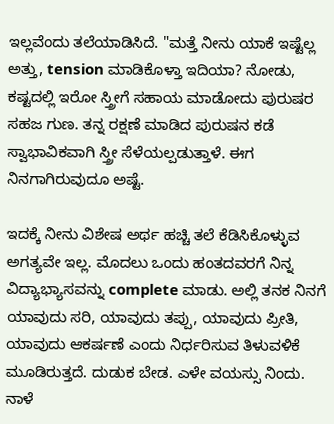ಇಲ್ಲವೆಂದು ತಲೆಯಾಡಿಸಿದೆ. "ಮತ್ತೆ ನೀನು ಯಾಕೆ ಇಷ್ಟೆಲ್ಲ ಅತ್ತು, tension ಮಾಡಿಕೊಳ್ತಾ ಇದಿಯಾ? ನೋಡು, ಕಷ್ಟದಲ್ಲಿ ಇರೋ ಸ್ತ್ರೀಗೆ ಸಹಾಯ ಮಾಡೋದು ಪುರುಷರ ಸಹಜ ಗುಣ. ತನ್ನ ರಕ್ಷಣೆ ಮಾಡಿದ ಪುರುಷನ ಕಡೆ ಸ್ವಾಭಾವಿಕವಾಗಿ ಸ್ತ್ರೀ ಸೆಳೆಯಲ್ಪಡುತ್ತಾಳೆ. ಈಗ ನಿನಗಾಗಿರುವುದೂ ಅಷ್ಟೆ.

ಇದಕ್ಕೆ ನೀನು ವಿಶೇಷ ಅರ್ಥ ಹಚ್ಚಿ ತಲೆ ಕೆಡಿಸಿಕೊಳ್ಳುವ ಅಗತ್ಯವೇ ಇಲ್ಲ. ಮೊದಲು ಒಂದು ಹಂತದವರಗೆ ನಿನ್ನ ವಿದ್ಯಾಭ್ಯಾಸವನ್ನು complete ಮಾಡು. ಅಲ್ಲಿ ತನಕ ನಿನಗೆ ಯಾವುದು ಸರಿ, ಯಾವುದು ತಪ್ಪು, ಯಾವುದು ಪ್ರೀತಿ, ಯಾವುದು ಆಕರ್ಷಣೆ ಎಂದು ನಿರ್ಧರಿಸುವ ತಿಳುವಳಿಕೆ ಮೂಡಿರುತ್ತದೆ. ದುಡುಕ ಬೇಡ. ಎಳೇ ವಯಸ್ಸು ನಿಂದು. ನಾಳೆ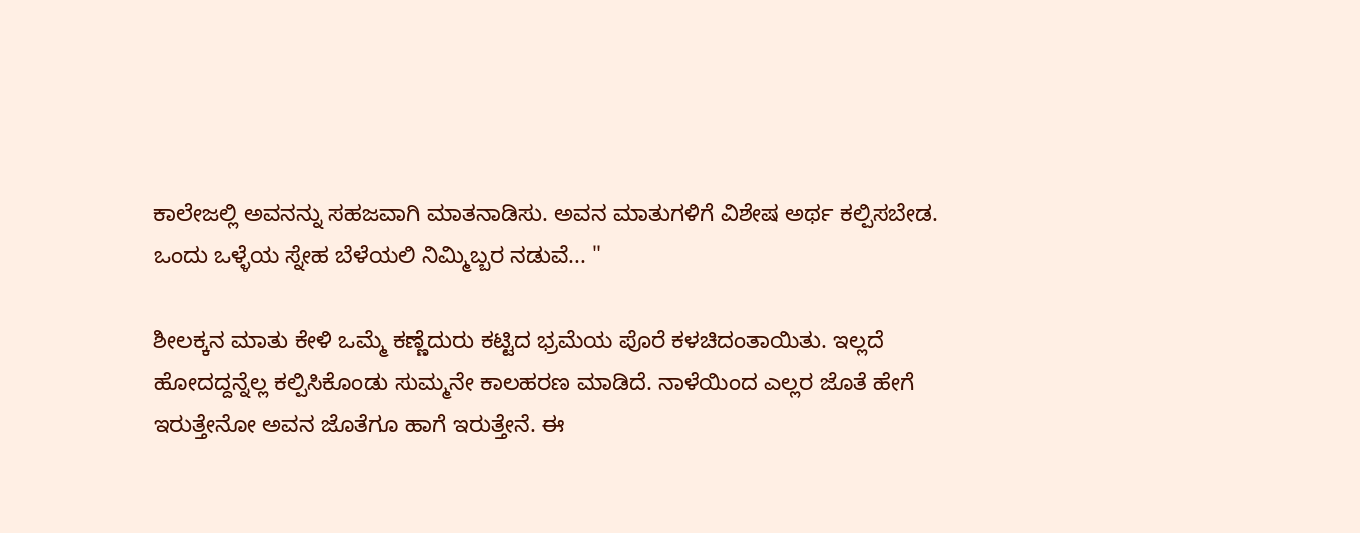ಕಾಲೇಜಲ್ಲಿ ಅವನನ್ನು ಸಹಜವಾಗಿ ಮಾತನಾಡಿಸು. ಅವನ ಮಾತುಗಳಿಗೆ ವಿಶೇಷ ಅರ್ಥ ಕಲ್ಪಿಸಬೇಡ. ಒಂದು ಒಳ್ಳೆಯ ಸ್ನೇಹ ಬೆಳೆಯಲಿ ನಿಮ್ಮಿಬ್ಬರ ನಡುವೆ... "

ಶೀಲಕ್ಕನ ಮಾತು ಕೇಳಿ ಒಮ್ಮೆ ಕಣ್ಣೆದುರು ಕಟ್ಟಿದ ಭ್ರಮೆಯ ಪೊರೆ ಕಳಚಿದಂತಾಯಿತು. ಇಲ್ಲದೆ ಹೋದದ್ದನ್ನೆಲ್ಲ ಕಲ್ಪಿಸಿಕೊಂಡು ಸುಮ್ಮನೇ ಕಾಲಹರಣ ಮಾಡಿದೆ. ನಾಳೆಯಿಂದ ಎಲ್ಲರ ಜೊತೆ ಹೇಗೆ ಇರುತ್ತೇನೋ ಅವನ ಜೊತೆಗೂ ಹಾಗೆ ಇರುತ್ತೇನೆ. ಈ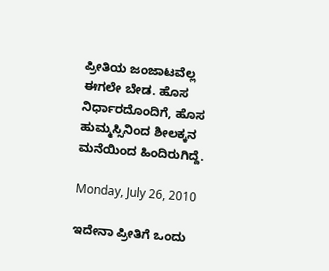ಪ್ರೀತಿಯ ಜಂಜಾಟವೆಲ್ಲ ಈಗಲೇ ಬೇಡ. ಹೊಸ ನಿರ್ಧಾರದೊಂದಿಗೆ, ಹೊಸ ಹುಮ್ಮಸ್ಸಿನಿಂದ ಶೀಲಕ್ಕನ ಮನೆಯಿಂದ ಹಿಂದಿರುಗಿದ್ದೆ.

Monday, July 26, 2010

ಇದೇನಾ ಪ್ರೀತಿಗೆ ಒಂದು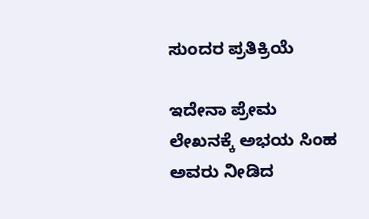ಸುಂದರ ಪ್ರತಿಕ್ರಿಯೆ

ಇದೇನಾ ಪ್ರೇಮ ಲೇಖನಕ್ಕೆ ಅಭಯ ಸಿಂಹ ಅವರು ನೀಡಿದ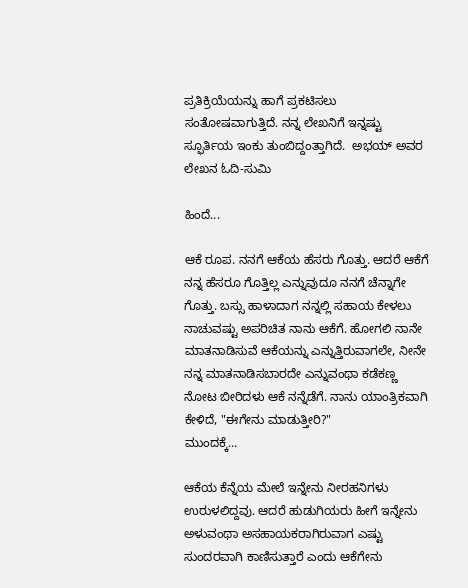ಪ್ರತಿಕ್ರಿಯೆಯನ್ನು ಹಾಗೆ ಪ್ರಕಟಿಸಲು ಸಂತೋಷವಾಗುತ್ತಿದೆ. ನನ್ನ ಲೇಖನಿಗೆ ಇನ್ನಷ್ಟು ಸ್ಫೂರ್ತಿಯ ಇಂಕು ತುಂಬಿದ್ದಂತ್ತಾಗಿದೆ.  ಅಭಯ್ ಅವರ ಲೇಖನ ಓದಿ-ಸುಮಿ

ಹಿಂದೆ...

ಆಕೆ ರೂಪ. ನನಗೆ ಆಕೆಯ ಹೆಸರು ಗೊತ್ತು. ಆದರೆ ಆಕೆಗೆ ನನ್ನ ಹೆಸರೂ ಗೊತ್ತಿಲ್ಲ ಎನ್ನುವುದೂ ನನಗೆ ಚೆನ್ನಾಗೇ ಗೊತ್ತು. ಬಸ್ಸು ಹಾಳಾದಾಗ ನನ್ನಲ್ಲಿ ಸಹಾಯ ಕೇಳಲು ನಾಚುವಷ್ಟು ಅಪರಿಚಿತ ನಾನು ಆಕೆಗೆ. ಹೋಗಲಿ ನಾನೇ ಮಾತನಾಡಿಸುವೆ ಆಕೆಯನ್ನು ಎನ್ನುತ್ತಿರುವಾಗಲೇ, ನೀನೇ ನನ್ನ ಮಾತನಾಡಿಸಬಾರದೇ ಎನ್ನುವಂಥಾ ಕಡೆಕಣ್ಣ ನೋಟ ಬೀರಿದಳು ಆಕೆ ನನ್ನೆಡೆಗೆ. ನಾನು ಯಾಂತ್ರಿಕವಾಗಿ ಕೇಳಿದೆ, "ಈಗೇನು ಮಾಡುತ್ತೀರಿ?"
ಮುಂದಕ್ಕೆ...

ಆಕೆಯ ಕೆನ್ನೆಯ ಮೇಲೆ ಇನ್ನೇನು ನೀರಹನಿಗಳು ಉರುಳಲಿದ್ದವು. ಆದರೆ ಹುಡುಗಿಯರು ಹೀಗೆ ಇನ್ನೇನು ಅಳುವಂಥಾ ಅಸಹಾಯಕರಾಗಿರುವಾಗ ಎಷ್ಟು ಸುಂದರವಾಗಿ ಕಾಣಿಸುತ್ತಾರೆ ಎಂದು ಆಕೆಗೇನು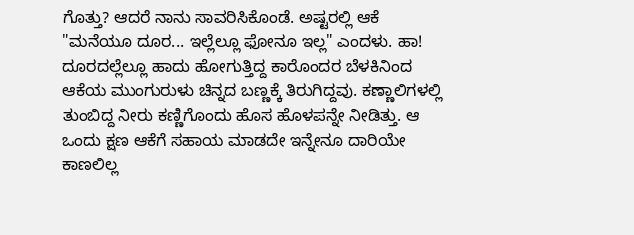ಗೊತ್ತು? ಆದರೆ ನಾನು ಸಾವರಿಸಿಕೊಂಡೆ. ಅಷ್ಟರಲ್ಲಿ ಆಕೆ "ಮನೆಯೂ ದೂರ... ಇಲ್ಲೆಲ್ಲೂ ಫೋನೂ ಇಲ್ಲ" ಎಂದಳು. ಹಾ! ದೂರದಲ್ಲೆಲ್ಲೂ ಹಾದು ಹೋಗುತ್ತಿದ್ದ ಕಾರೊಂದರ ಬೆಳಕಿನಿಂದ ಆಕೆಯ ಮುಂಗುರುಳು ಚಿನ್ನದ ಬಣ್ಣಕ್ಕೆ ತಿರುಗಿದ್ದವು. ಕಣ್ಣಾಲಿಗಳಲ್ಲಿ ತುಂಬಿದ್ದ ನೀರು ಕಣ್ಣಿಗೊಂದು ಹೊಸ ಹೊಳಪನ್ನೇ ನೀಡಿತ್ತು. ಆ ಒಂದು ಕ್ಷಣ ಆಕೆಗೆ ಸಹಾಯ ಮಾಡದೇ ಇನ್ನೇನೂ ದಾರಿಯೇ ಕಾಣಲಿಲ್ಲ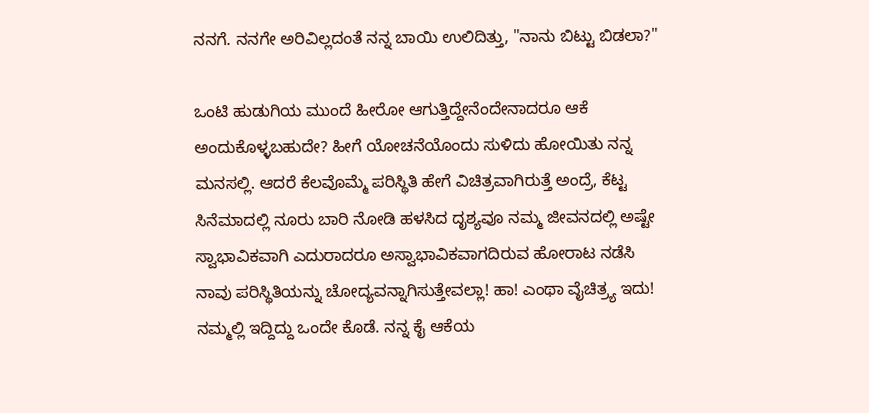ನನಗೆ. ನನಗೇ ಅರಿವಿಲ್ಲದಂತೆ ನನ್ನ ಬಾಯಿ ಉಲಿದಿತ್ತು, "ನಾನು ಬಿಟ್ಟು ಬಿಡಲಾ?"

ಒಂಟಿ ಹುಡುಗಿಯ ಮುಂದೆ ಹೀರೋ ಆಗುತ್ತಿದ್ದೇನೆಂದೇನಾದರೂ ಆಕೆ ಅಂದುಕೊಳ್ಳಬಹುದೇ? ಹೀಗೆ ಯೋಚನೆಯೊಂದು ಸುಳಿದು ಹೋಯಿತು ನನ್ನ ಮನಸಲ್ಲಿ. ಆದರೆ ಕೆಲವೊಮ್ಮೆ ಪರಿಸ್ಥಿತಿ ಹೇಗೆ ವಿಚಿತ್ರವಾಗಿರುತ್ತೆ ಅಂದ್ರೆ, ಕೆಟ್ಟ ಸಿನೆಮಾದಲ್ಲಿ ನೂರು ಬಾರಿ ನೋಡಿ ಹಳಸಿದ ದೃಶ್ಯವೂ ನಮ್ಮ ಜೀವನದಲ್ಲಿ ಅಷ್ಟೇ ಸ್ವಾಭಾವಿಕವಾಗಿ ಎದುರಾದರೂ ಅಸ್ವಾಭಾವಿಕವಾಗದಿರುವ ಹೋರಾಟ ನಡೆಸಿ ನಾವು ಪರಿಸ್ಥಿತಿಯನ್ನು ಚೋದ್ಯವನ್ನಾಗಿಸುತ್ತೇವಲ್ಲಾ! ಹಾ! ಎಂಥಾ ವೈಚಿತ್ರ್ಯ ಇದು! ನಮ್ಮಲ್ಲಿ ಇದ್ದಿದ್ದು ಒಂದೇ ಕೊಡೆ. ನನ್ನ ಕೈ ಆಕೆಯ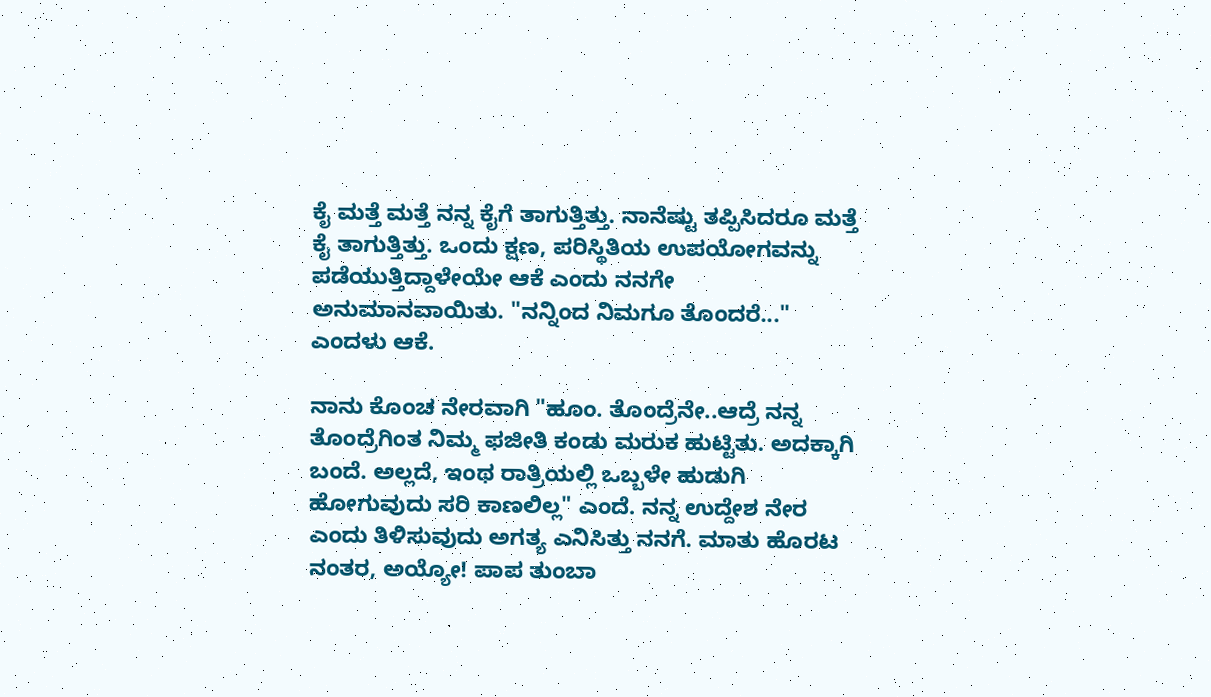ಕೈ ಮತ್ತೆ ಮತ್ತೆ ನನ್ನ ಕೈಗೆ ತಾಗುತ್ತಿತ್ತು. ನಾನೆಷ್ಟು ತಪ್ಪಿಸಿದರೂ ಮತ್ತೆ ಕೈ ತಾಗುತ್ತಿತ್ತು. ಒಂದು ಕ್ಷಣ, ಪರಿಸ್ಥಿತಿಯ ಉಪಯೋಗವನ್ನು ಪಡೆಯುತ್ತಿದ್ದಾಳೇಯೇ ಆಕೆ ಎಂದು ನನಗೇ ಅನುಮಾನವಾಯಿತು. "ನನ್ನಿಂದ ನಿಮಗೂ ತೊಂದರೆ..." ಎಂದಳು ಆಕೆ.

ನಾನು ಕೊಂಚ ನೇರವಾಗಿ "ಹೂಂ. ತೊಂದ್ರೆನೇ..ಆದ್ರೆ ನನ್ನ ತೊಂದ್ರೆಗಿಂತ ನಿಮ್ಮ ಫಜೀತಿ ಕಂಡು ಮರುಕ ಹುಟ್ಟಿತು. ಅದಕ್ಕಾಗಿ ಬಂದೆ. ಅಲ್ಲದೆ, ಇಂಥ ರಾತ್ರಿಯಲ್ಲಿ ಒಬ್ಬಳೇ ಹುಡುಗಿ ಹೋಗುವುದು ಸರಿ ಕಾಣಲಿಲ್ಲ" ಎಂದೆ. ನನ್ನ ಉದ್ದೇಶ ನೇರ ಎಂದು ತಿಳಿಸುವುದು ಅಗತ್ಯ ಎನಿಸಿತ್ತು ನನಗೆ. ಮಾತು ಹೊರಟ ನಂತರ, ಅಯ್ಯೋ! ಪಾಪ ತುಂಬಾ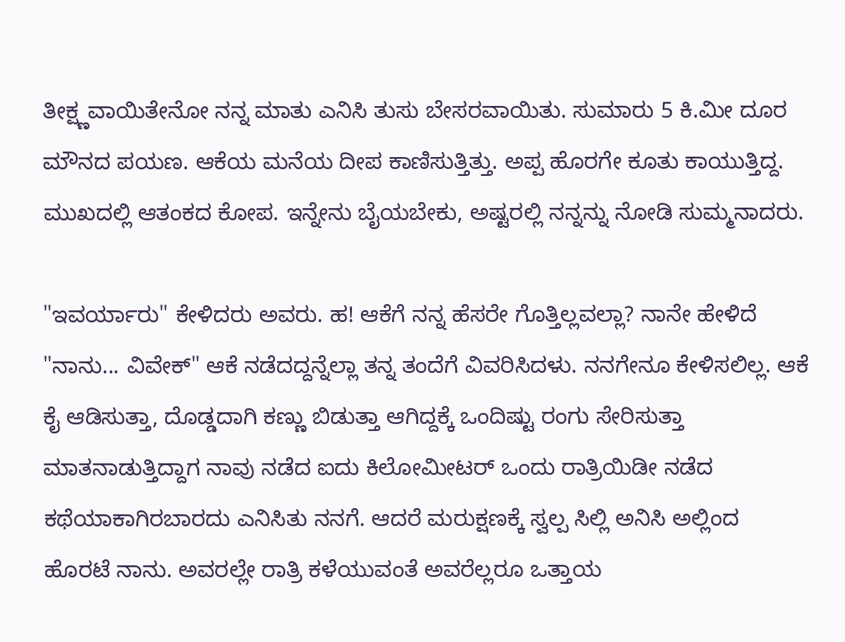ತೀಕ್ಷ್ಣವಾಯಿತೇನೋ ನನ್ನ ಮಾತು ಎನಿಸಿ ತುಸು ಬೇಸರವಾಯಿತು. ಸುಮಾರು 5 ಕಿ.ಮೀ ದೂರ ಮೌನದ ಪಯಣ. ಆಕೆಯ ಮನೆಯ ದೀಪ ಕಾಣಿಸುತ್ತಿತ್ತು. ಅಪ್ಪ ಹೊರಗೇ ಕೂತು ಕಾಯುತ್ತಿದ್ದ. ಮುಖದಲ್ಲಿ ಆತಂಕದ ಕೋಪ. ಇನ್ನೇನು ಬೈಯಬೇಕು, ಅಷ್ಟರಲ್ಲಿ ನನ್ನನ್ನು ನೋಡಿ ಸುಮ್ಮನಾದರು.

"ಇವರ್ಯಾರು" ಕೇಳಿದರು ಅವರು. ಹ! ಆಕೆಗೆ ನನ್ನ ಹೆಸರೇ ಗೊತ್ತಿಲ್ಲವಲ್ಲಾ? ನಾನೇ ಹೇಳಿದೆ "ನಾನು... ವಿವೇಕ್" ಆಕೆ ನಡೆದದ್ದನ್ನೆಲ್ಲಾ ತನ್ನ ತಂದೆಗೆ ವಿವರಿಸಿದಳು. ನನಗೇನೂ ಕೇಳಿಸಲಿಲ್ಲ. ಆಕೆ ಕೈ ಆಡಿಸುತ್ತಾ, ದೊಡ್ಡದಾಗಿ ಕಣ್ಣು ಬಿಡುತ್ತಾ ಆಗಿದ್ದಕ್ಕೆ ಒಂದಿಷ್ಟು ರಂಗು ಸೇರಿಸುತ್ತಾ ಮಾತನಾಡುತ್ತಿದ್ದಾಗ ನಾವು ನಡೆದ ಐದು ಕಿಲೋಮೀಟರ್ ಒಂದು ರಾತ್ರಿಯಿಡೀ ನಡೆದ ಕಥೆಯಾಕಾಗಿರಬಾರದು ಎನಿಸಿತು ನನಗೆ. ಆದರೆ ಮರುಕ್ಷಣಕ್ಕೆ ಸ್ವಲ್ಪ ಸಿಲ್ಲಿ ಅನಿಸಿ ಅಲ್ಲಿಂದ ಹೊರಟೆ ನಾನು. ಅವರಲ್ಲೇ ರಾತ್ರಿ ಕಳೆಯುವಂತೆ ಅವರೆಲ್ಲರೂ ಒತ್ತಾಯ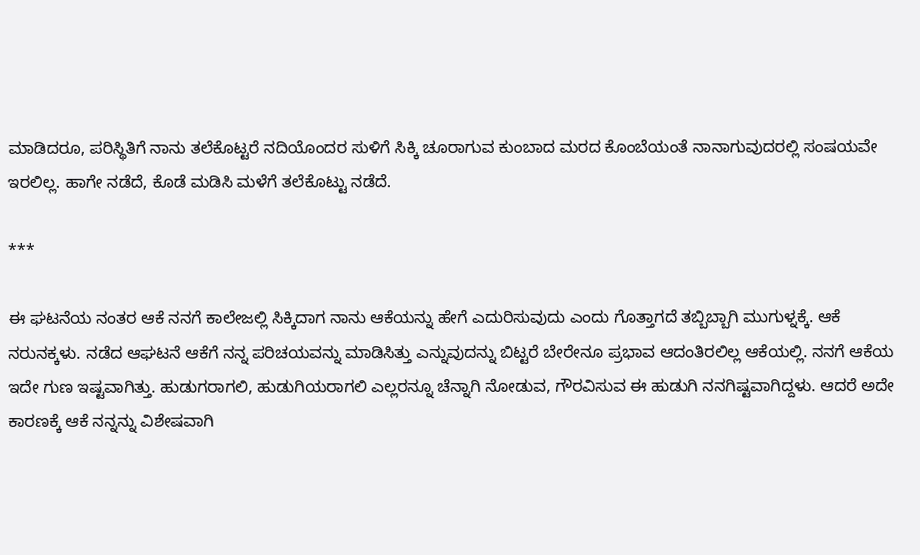ಮಾಡಿದರೂ, ಪರಿಸ್ಥಿತಿಗೆ ನಾನು ತಲೆಕೊಟ್ಟರೆ ನದಿಯೊಂದರ ಸುಳಿಗೆ ಸಿಕ್ಕಿ ಚೂರಾಗುವ ಕುಂಬಾದ ಮರದ ಕೊಂಬೆಯಂತೆ ನಾನಾಗುವುದರಲ್ಲಿ ಸಂಷಯವೇ ಇರಲಿಲ್ಲ. ಹಾಗೇ ನಡೆದೆ, ಕೊಡೆ ಮಡಿಸಿ ಮಳೆಗೆ ತಲೆಕೊಟ್ಟು ನಡೆದೆ.

***

ಈ ಘಟನೆಯ ನಂತರ ಆಕೆ ನನಗೆ ಕಾಲೇಜಲ್ಲಿ ಸಿಕ್ಕಿದಾಗ ನಾನು ಆಕೆಯನ್ನು ಹೇಗೆ ಎದುರಿಸುವುದು ಎಂದು ಗೊತ್ತಾಗದೆ ತಬ್ಬಿಬ್ಬಾಗಿ ಮುಗುಳ್ನಕ್ಕೆ. ಆಕೆ ನರುನಕ್ಕಳು. ನಡೆದ ಆಘಟನೆ ಆಕೆಗೆ ನನ್ನ ಪರಿಚಯವನ್ನು ಮಾಡಿಸಿತ್ತು ಎನ್ನುವುದನ್ನು ಬಿಟ್ಟರೆ ಬೇರೇನೂ ಪ್ರಭಾವ ಆದಂತಿರಲಿಲ್ಲ ಆಕೆಯಲ್ಲಿ. ನನಗೆ ಆಕೆಯ ಇದೇ ಗುಣ ಇಷ್ಟವಾಗಿತ್ತು. ಹುಡುಗರಾಗಲಿ, ಹುಡುಗಿಯರಾಗಲಿ ಎಲ್ಲರನ್ನೂ ಚೆನ್ನಾಗಿ ನೋಡುವ, ಗೌರವಿಸುವ ಈ ಹುಡುಗಿ ನನಗಿಷ್ಟವಾಗಿದ್ದಳು. ಆದರೆ ಅದೇ ಕಾರಣಕ್ಕೆ ಆಕೆ ನನ್ನನ್ನು ವಿಶೇಷವಾಗಿ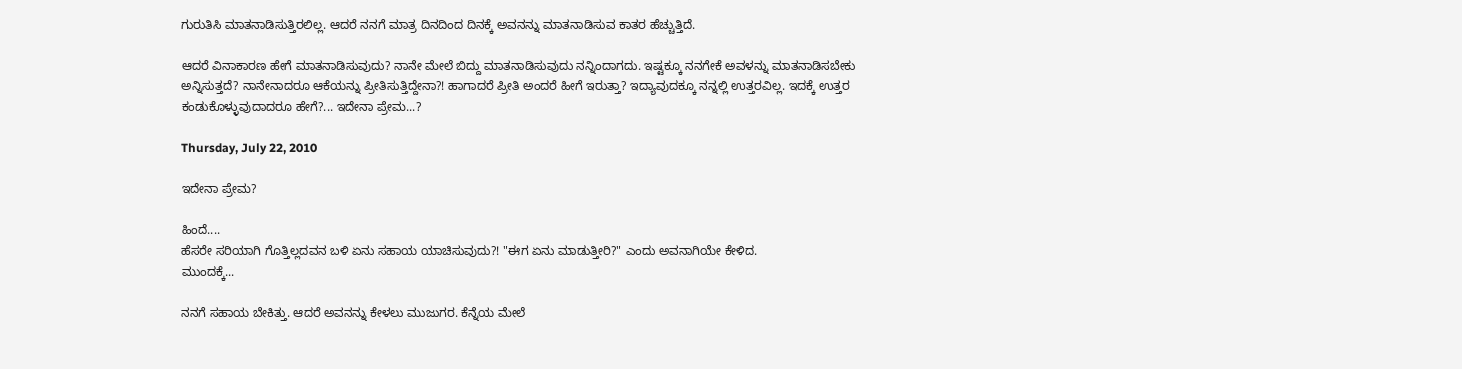ಗುರುತಿಸಿ ಮಾತನಾಡಿಸುತ್ತಿರಲಿಲ್ಲ. ಆದರೆ ನನಗೆ ಮಾತ್ರ ದಿನದಿಂದ ದಿನಕ್ಕೆ ಅವನನ್ನು ಮಾತನಾಡಿಸುವ ಕಾತರ ಹೆಚ್ಚುತ್ತಿದೆ.

ಆದರೆ ವಿನಾಕಾರಣ ಹೇಗೆ ಮಾತನಾಡಿಸುವುದು? ನಾನೇ ಮೇಲೆ ಬಿದ್ದು ಮಾತನಾಡಿಸುವುದು ನನ್ನಿಂದಾಗದು. ಇಷ್ಟಕ್ಕೂ ನನಗೇಕೆ ಅವಳನ್ನು ಮಾತನಾಡಿಸಬೇಕು ಅನ್ನಿಸುತ್ತದೆ? ನಾನೇನಾದರೂ ಆಕೆಯನ್ನು ಪ್ರೀತಿಸುತ್ತಿದ್ದೇನಾ?! ಹಾಗಾದರೆ ಪ್ರೀತಿ ಅಂದರೆ ಹೀಗೆ ಇರುತ್ತಾ? ಇದ್ಯಾವುದಕ್ಕೂ ನನ್ನಲ್ಲಿ ಉತ್ತರವಿಲ್ಲ. ಇದಕ್ಕೆ ಉತ್ತರ ಕಂಡುಕೊಳ್ಳುವುದಾದರೂ ಹೇಗೆ?... ಇದೇನಾ ಪ್ರೇಮ...?

Thursday, July 22, 2010

ಇದೇನಾ ಪ್ರೇಮ?

ಹಿಂದೆ....
ಹೆಸರೇ ಸರಿಯಾಗಿ ಗೊತ್ತಿಲ್ಲದವನ ಬಳಿ ಏನು ಸಹಾಯ ಯಾಚಿಸುವುದು?! "ಈಗ ಏನು ಮಾಡುತ್ತೀರಿ?" ಎಂದು ಅವನಾಗಿಯೇ ಕೇಳಿದ.
ಮುಂದಕ್ಕೆ...

ನನಗೆ ಸಹಾಯ ಬೇಕಿತ್ತು. ಆದರೆ ಅವನನ್ನು ಕೇಳಲು ಮುಜುಗರ. ಕೆನ್ನೆಯ ಮೇಲೆ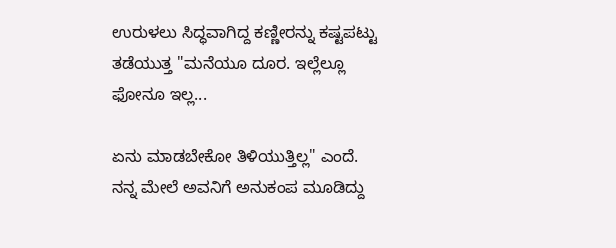ಉರುಳಲು ಸಿದ್ಧವಾಗಿದ್ದ ಕಣ್ಣೀರನ್ನು ಕಷ್ಟಪಟ್ಟು ತಡೆಯುತ್ತ "ಮನೆಯೂ ದೂರ. ಇಲ್ಲೆಲ್ಲೂ ಫೋನೂ ಇಲ್ಲ...

ಏನು ಮಾಡಬೇಕೋ ತಿಳಿಯುತ್ತಿಲ್ಲ" ಎಂದೆ. ನನ್ನ ಮೇಲೆ ಅವನಿಗೆ ಅನುಕಂಪ ಮೂಡಿದ್ದು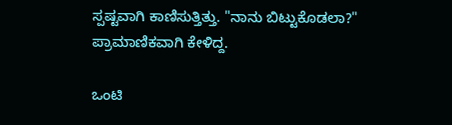ಸ್ಪಷ್ಟವಾಗಿ ಕಾಣಿಸುತ್ತಿತ್ತು. "ನಾನು ಬಿಟ್ಟುಕೊಡಲಾ?" ಪ್ರಾಮಾಣಿಕವಾಗಿ ಕೇಳಿದ್ದ.

ಒಂಟಿ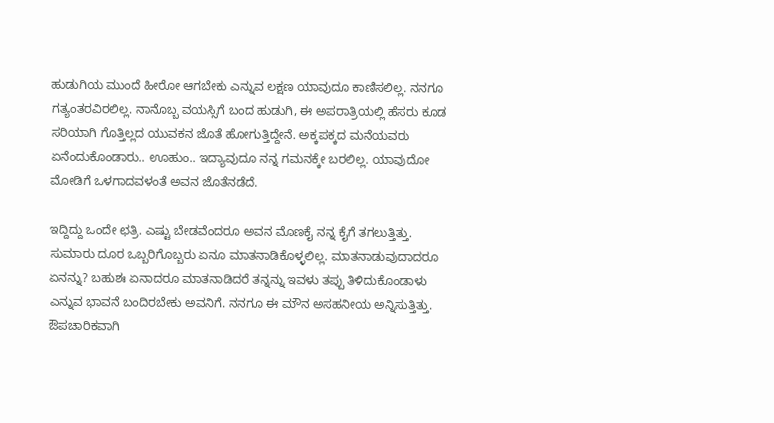ಹುಡುಗಿಯ ಮುಂದೆ ಹೀರೋ ಆಗಬೇಕು ಎನ್ನುವ ಲಕ್ಷಣ ಯಾವುದೂ ಕಾಣಿಸಲಿಲ್ಲ. ನನಗೂ ಗತ್ಯಂತರವಿರಲಿಲ್ಲ. ನಾನೊಬ್ಬ ವಯಸ್ಸಿಗೆ ಬಂದ ಹುಡುಗಿ, ಈ ಅಪರಾತ್ರಿಯಲ್ಲಿ ಹೆಸರು ಕೂಡ ಸರಿಯಾಗಿ ಗೊತ್ತಿಲ್ಲದ ಯುವಕನ ಜೊತೆ ಹೋಗುತ್ತಿದ್ದೇನೆ. ಅಕ್ಕಪಕ್ಕದ ಮನೆಯವರು ಏನೆಂದುಕೊಂಡಾರು.. ಊಹುಂ.. ಇದ್ಯಾವುದೂ ನನ್ನ ಗಮನಕ್ಕೇ ಬರಲಿಲ್ಲ. ಯಾವುದೋ ಮೋಡಿಗೆ ಒಳಗಾದವಳಂತೆ ಅವನ ಜೊತೆನಡೆದೆ.

ಇದ್ದಿದ್ದು ಒಂದೇ ಛತ್ರಿ. ಎಷ್ಟು ಬೇಡವೆಂದರೂ ಅವನ ಮೊಣಕೈ ನನ್ನ ಕೈಗೆ ತಗಲುತ್ತಿತ್ತು. ಸುಮಾರು ದೂರ ಒಬ್ಬರಿಗೊಬ್ಬರು ಏನೂ ಮಾತನಾಡಿಕೊಳ್ಳಲಿಲ್ಲ. ಮಾತನಾಡುವುದಾದರೂ ಏನನ್ನು? ಬಹುಶಃ ಏನಾದರೂ ಮಾತನಾಡಿದರೆ ತನ್ನನ್ನು ಇವಳು ತಪ್ಪು ತಿಳಿದುಕೊಂಡಾಳು ಎನ್ನುವ ಭಾವನೆ ಬಂದಿರಬೇಕು ಅವನಿಗೆ. ನನಗೂ ಈ ಮೌನ ಅಸಹನೀಯ ಅನ್ನಿಸುತ್ತಿತ್ತು. ಔಪಚಾರಿಕವಾಗಿ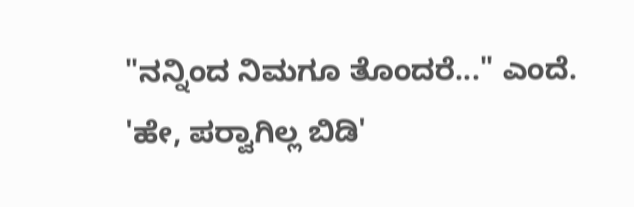"ನನ್ನಿಂದ ನಿಮಗೂ ತೊಂದರೆ..." ಎಂದೆ. 'ಹೇ, ಪರ್‍ವಾಗಿಲ್ಲ ಬಿಡಿ'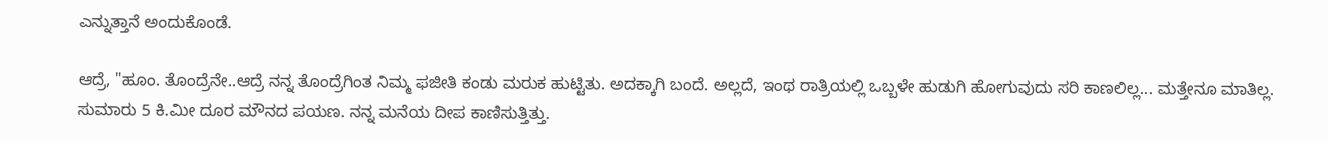ಎನ್ನುತ್ತಾನೆ ಅಂದುಕೊಂಡೆ.

ಆದ್ರೆ, "ಹೂಂ. ತೊಂದ್ರೆನೇ..ಆದ್ರೆ ನನ್ನ ತೊಂದ್ರೆಗಿಂತ ನಿಮ್ಮ ಫಜೀತಿ ಕಂಡು ಮರುಕ ಹುಟ್ಟಿತು. ಅದಕ್ಕಾಗಿ ಬಂದೆ. ಅಲ್ಲದೆ, ಇಂಥ ರಾತ್ರಿಯಲ್ಲಿ ಒಬ್ಬಳೇ ಹುಡುಗಿ ಹೋಗುವುದು ಸರಿ ಕಾಣಲಿಲ್ಲ... ಮತ್ತೇನೂ ಮಾತಿಲ್ಲ. ಸುಮಾರು 5 ಕಿ.ಮೀ ದೂರ ಮೌನದ ಪಯಣ. ನನ್ನ ಮನೆಯ ದೀಪ ಕಾಣಿಸುತ್ತಿತ್ತು.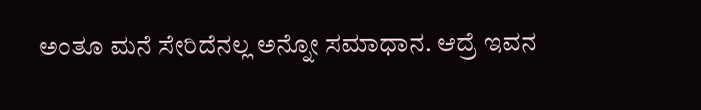ಅಂತೂ ಮನೆ ಸೇರಿದೆನಲ್ಲ ಅನ್ನೋ ಸಮಾಧಾನ. ಆದ್ರೆ ಇವನ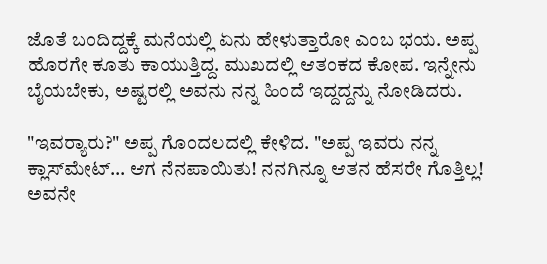ಜೊತೆ ಬಂದಿದ್ದಕ್ಕೆ ಮನೆಯಲ್ಲಿ ಏನು ಹೇಳುತ್ತಾರೋ ಎಂಬ ಭಯ. ಅಪ್ಪ ಹೊರಗೇ ಕೂತು ಕಾಯುತ್ತಿದ್ದ. ಮುಖದಲ್ಲಿ ಆತಂಕದ ಕೋಪ. ಇನ್ನೇನು ಬೈಯಬೇಕು, ಅಷ್ಟರಲ್ಲಿ ಅವನು ನನ್ನ ಹಿಂದೆ ಇದ್ದದ್ದನ್ನು ನೋಡಿದರು.

"ಇವರ್‍ಯಾರು?" ಅಪ್ಪ ಗೊಂದಲದಲ್ಲಿ ಕೇಳಿದ. "ಅಪ್ಪ ಇವರು ನನ್ನ ಕ್ಲಾಸ್‌ಮೇಟ್... ಆಗ ನೆನಪಾಯಿತು! ನನಗಿನ್ನೂ ಆತನ ಹೆಸರೇ ಗೊತ್ತಿಲ್ಲ! ಅವನೇ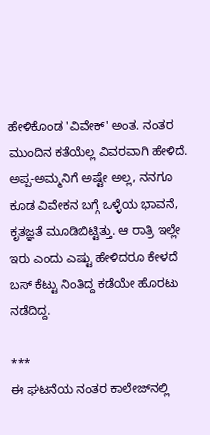ಹೇಳಿಕೊಂಡ 'ವಿವೇಕ್' ಅಂತ. ನಂತರ ಮುಂದಿನ ಕತೆಯೆಲ್ಲ ವಿವರವಾಗಿ ಹೇಳಿದೆ. ಅಪ್ಪ-ಅಮ್ಮನಿಗೆ ಅಷ್ಟೇ ಅಲ್ಲ, ನನಗೂ ಕೂಡ ವಿವೇಕನ ಬಗ್ಗೆ ಒಳ್ಳೆಯ ಭಾವನೆ, ಕೃತಜ್ಞತೆ ಮೂಡಿಬಿಟ್ಟಿತ್ತು. ಆ ರಾತ್ರಿ ಇಲ್ಲೇ ಇರು ಎಂದು ಎಷ್ಟು ಹೇಳಿದರೂ ಕೇಳದೆ ಬಸ್ ಕೆಟ್ಟು ನಿಂತಿದ್ದ ಕಡೆಯೇ ಹೊರಟು ನಡೆದಿದ್ದ.

***
ಈ ಘಟನೆಯ ನಂತರ ಕಾಲೇಜ್‌ನಲ್ಲಿ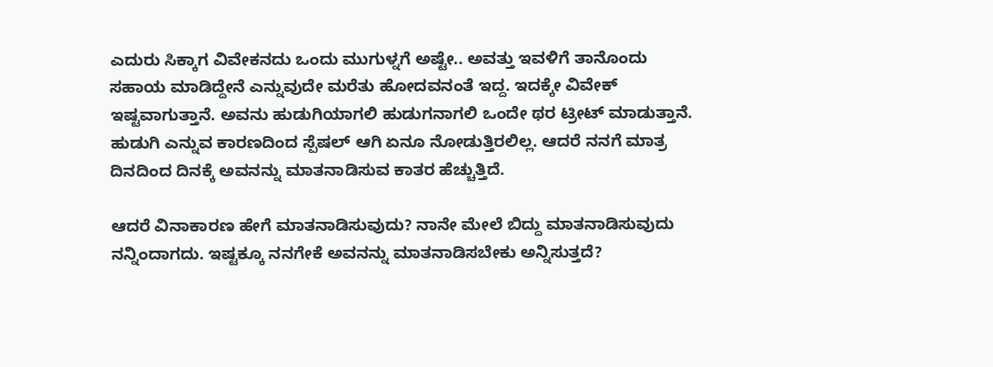ಎದುರು ಸಿಕ್ಕಾಗ ವಿವೇಕನದು ಒಂದು ಮುಗುಳ್ನಗೆ ಅಷ್ಟೇ.. ಅವತ್ತು ಇವಳಿಗೆ ತಾನೊಂದು ಸಹಾಯ ಮಾಡಿದ್ದೇನೆ ಎನ್ನುವುದೇ ಮರೆತು ಹೋದವನಂತೆ ಇದ್ದ. ಇದಕ್ಕೇ ವಿವೇಕ್ ಇಷ್ಟವಾಗುತ್ತಾನೆ. ಅವನು ಹುಡುಗಿಯಾಗಲಿ ಹುಡುಗನಾಗಲಿ ಒಂದೇ ಥರ ಟ್ರೀಟ್ ಮಾಡುತ್ತಾನೆ. ಹುಡುಗಿ ಎನ್ನುವ ಕಾರಣದಿಂದ ಸ್ಪೆಷಲ್ ಆಗಿ ಏನೂ ನೋಡುತ್ತಿರಲಿಲ್ಲ. ಆದರೆ ನನಗೆ ಮಾತ್ರ ದಿನದಿಂದ ದಿನಕ್ಕೆ ಅವನನ್ನು ಮಾತನಾಡಿಸುವ ಕಾತರ ಹೆಚ್ಚುತ್ತಿದೆ.

ಆದರೆ ವಿನಾಕಾರಣ ಹೇಗೆ ಮಾತನಾಡಿಸುವುದು? ನಾನೇ ಮೇಲೆ ಬಿದ್ದು ಮಾತನಾಡಿಸುವುದು ನನ್ನಿಂದಾಗದು. ಇಷ್ಟಕ್ಕೂ ನನಗೇಕೆ ಅವನನ್ನು ಮಾತನಾಡಿಸಬೇಕು ಅನ್ನಿಸುತ್ತದೆ?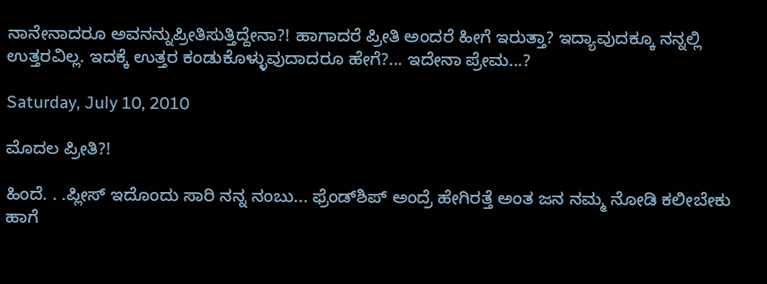ನಾನೇನಾದರೂ ಅವನನ್ನುಪ್ರೀತಿಸುತ್ತಿದ್ದೇನಾ?! ಹಾಗಾದರೆ ಪ್ರೀತಿ ಅಂದರೆ ಹೀಗೆ ಇರುತ್ತಾ? ಇದ್ಯಾವುದಕ್ಕೂ ನನ್ನಲ್ಲಿ ಉತ್ತರವಿಲ್ಲ. ಇದಕ್ಕೆ ಉತ್ತರ ಕಂಡುಕೊಳ್ಳುವುದಾದರೂ ಹೇಗೆ?... ಇದೇನಾ ಪ್ರೇಮ...?

Saturday, July 10, 2010

ಮೊದಲ ಪ್ರೀತಿ?!

ಹಿಂದೆ. . .ಪ್ಲೀಸ್ ಇದೊಂದು ಸಾರಿ ನನ್ನ ನಂಬು... ಫ್ರೆಂಡ್‌ಶಿಪ್ ಅಂದ್ರೆ ಹೇಗಿರತ್ತೆ ಅಂತ ಜನ ನಮ್ಮ ನೋಡಿ ಕಲೀಬೇಕು ಹಾಗೆ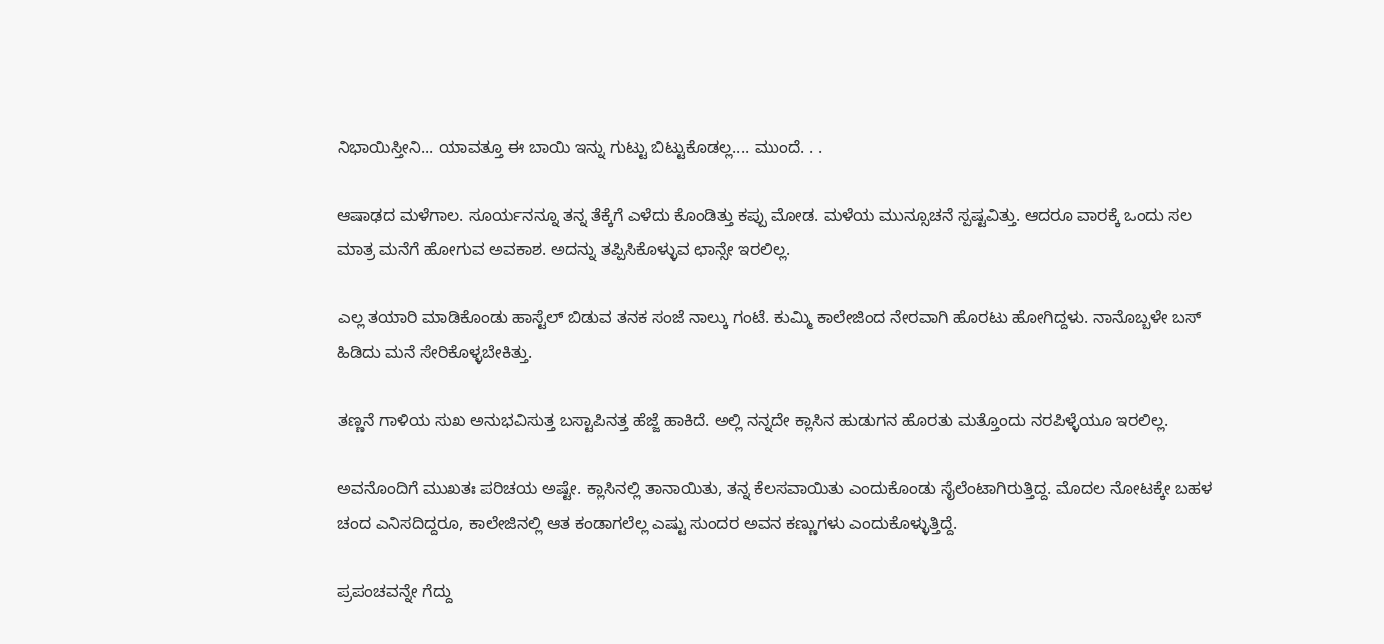ನಿಭಾಯಿಸ್ತೀನಿ... ಯಾವತ್ತೂ ಈ ಬಾಯಿ ಇನ್ನು ಗುಟ್ಟು ಬಿಟ್ಟುಕೊಡಲ್ಲ.... ಮುಂದೆ. . .

ಆಷಾಢದ ಮಳೆಗಾಲ. ಸೂರ್ಯನನ್ನೂ ತನ್ನ ತೆಕ್ಕೆಗೆ ಎಳೆದು ಕೊಂಡಿತ್ತು ಕಪ್ಪು ಮೋಡ. ಮಳೆಯ ಮುನ್ಸೂಚನೆ ಸ್ಪಷ್ಟವಿತ್ತು. ಆದರೂ ವಾರಕ್ಕೆ ಒಂದು ಸಲ ಮಾತ್ರ ಮನೆಗೆ ಹೋಗುವ ಅವಕಾಶ. ಅದನ್ನು ತಪ್ಪಿಸಿಕೊಳ್ಳುವ ಛಾನ್ಸೇ ಇರಲಿಲ್ಲ.

ಎಲ್ಲ ತಯಾರಿ ಮಾಡಿಕೊಂಡು ಹಾಸ್ಟೆಲ್ ಬಿಡುವ ತನಕ ಸಂಜೆ ನಾಲ್ಕು ಗಂಟೆ. ಕುಮ್ಮಿ ಕಾಲೇಜಿಂದ ನೇರವಾಗಿ ಹೊರಟು ಹೋಗಿದ್ದಳು. ನಾನೊಬ್ಬಳೇ ಬಸ್ ಹಿಡಿದು ಮನೆ ಸೇರಿಕೊಳ್ಳಬೇಕಿತ್ತು.

ತಣ್ಣನೆ ಗಾಳಿಯ ಸುಖ ಅನುಭವಿಸುತ್ತ ಬಸ್ಟಾಪಿನತ್ತ ಹೆಜ್ಜೆ ಹಾಕಿದೆ. ಅಲ್ಲಿ ನನ್ನದೇ ಕ್ಲಾಸಿನ ಹುಡುಗನ ಹೊರತು ಮತ್ತೊಂದು ನರಪಿಳ್ಳೆಯೂ ಇರಲಿಲ್ಲ.

ಅವನೊಂದಿಗೆ ಮುಖತಃ ಪರಿಚಯ ಅಷ್ಟೇ. ಕ್ಲಾಸಿನಲ್ಲಿ ತಾನಾಯಿತು, ತನ್ನ ಕೆಲಸವಾಯಿತು ಎಂದುಕೊಂಡು ಸೈಲೆಂಟಾಗಿರುತ್ತಿದ್ದ. ಮೊದಲ ನೋಟಕ್ಕೇ ಬಹಳ ಚಂದ ಎನಿಸದಿದ್ದರೂ, ಕಾಲೇಜಿನಲ್ಲಿ ಆತ ಕಂಡಾಗಲೆಲ್ಲ ಎಷ್ಟು ಸುಂದರ ಅವನ ಕಣ್ಣುಗಳು ಎಂದುಕೊಳ್ಳುತ್ತಿದ್ದೆ.

ಪ್ರಪಂಚವನ್ನೇ ಗೆದ್ದು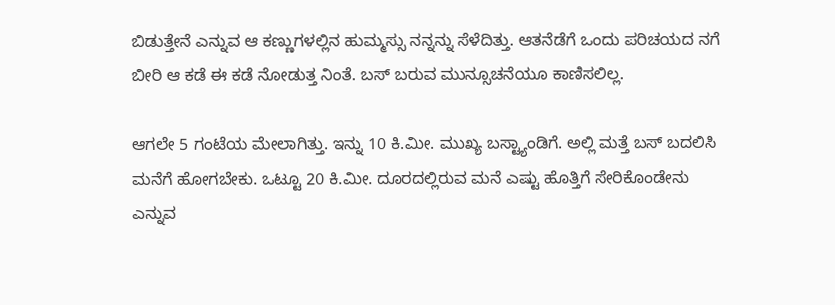ಬಿಡುತ್ತೇನೆ ಎನ್ನುವ ಆ ಕಣ್ಣುಗಳಲ್ಲಿನ ಹುಮ್ಮಸ್ಸು ನನ್ನನ್ನು ಸೆಳೆದಿತ್ತು. ಆತನೆಡೆಗೆ ಒಂದು ಪರಿಚಯದ ನಗೆ ಬೀರಿ ಆ ಕಡೆ ಈ ಕಡೆ ನೋಡುತ್ತ ನಿಂತೆ. ಬಸ್ ಬರುವ ಮುನ್ಸೂಚನೆಯೂ ಕಾಣಿಸಲಿಲ್ಲ.

ಆಗಲೇ 5 ಗಂಟೆಯ ಮೇಲಾಗಿತ್ತು. ಇನ್ನು 10 ಕಿ.ಮೀ. ಮುಖ್ಯ ಬಸ್ಟ್ಯಾಂಡಿಗೆ. ಅಲ್ಲಿ ಮತ್ತೆ ಬಸ್ ಬದಲಿಸಿ ಮನೆಗೆ ಹೋಗಬೇಕು. ಒಟ್ಟೂ 20 ಕಿ.ಮೀ. ದೂರದಲ್ಲಿರುವ ಮನೆ ಎಷ್ಟು ಹೊತ್ತಿಗೆ ಸೇರಿಕೊಂಡೇನು ಎನ್ನುವ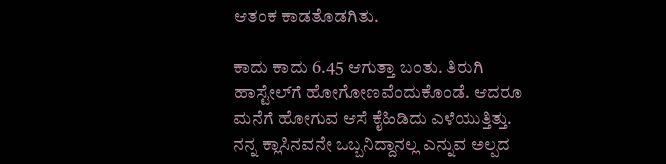ಆತಂಕ ಕಾಡತೊಡಗಿತು.

ಕಾದು ಕಾದು 6.45 ಆಗುತ್ತಾ ಬಂತು. ತಿರುಗಿ ಹಾಸ್ಟೇಲ್‌ಗೆ ಹೋಗೋಣವೆಂದುಕೊಂಡೆ. ಆದರೂ ಮನೆಗೆ ಹೋಗುವ ಆಸೆ ಕೈಹಿಡಿದು ಎಳೆಯುತ್ತಿತ್ತು. ನನ್ನ ಕ್ಲಾಸಿನವನೇ ಒಬ್ಬನಿದ್ದಾನಲ್ಲ ಎನ್ನುವ ಅಲ್ಪದ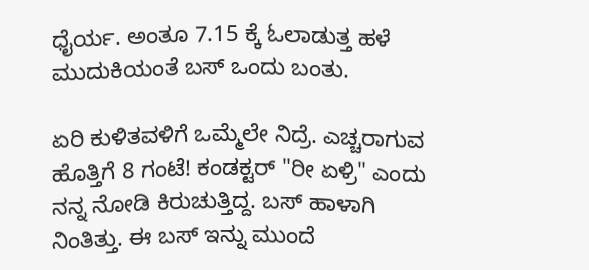ಧೈರ್ಯ. ಅಂತೂ 7.15 ಕ್ಕೆ ಓಲಾಡುತ್ತ ಹಳೆ ಮುದುಕಿಯಂತೆ ಬಸ್ ಒಂದು ಬಂತು.

ಏರಿ ಕುಳಿತವಳಿಗೆ ಒಮ್ಮೆಲೇ ನಿದ್ರೆ. ಎಚ್ಚರಾಗುವ ಹೊತ್ತಿಗೆ 8 ಗಂಟೆ! ಕಂಡಕ್ಟರ್ "ರೀ ಏಳ್ರಿ" ಎಂದು ನನ್ನ ನೋಡಿ ಕಿರುಚುತ್ತಿದ್ದ. ಬಸ್ ಹಾಳಾಗಿ ನಿಂತಿತ್ತು. ಈ ಬಸ್ ಇನ್ನು ಮುಂದೆ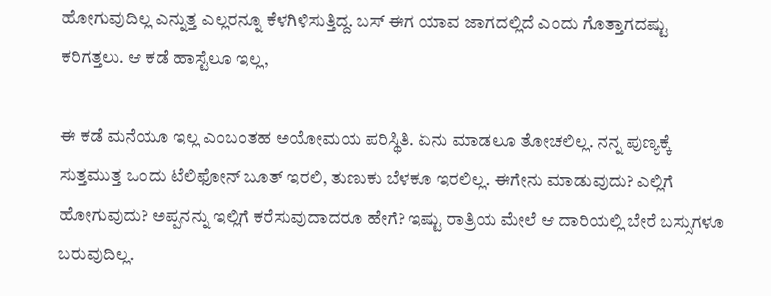ಹೋಗುವುದಿಲ್ಲ ಎನ್ನುತ್ತ ಎಲ್ಲರನ್ನೂ ಕೆಳಗಿಳಿಸುತ್ತಿದ್ದ. ಬಸ್ ಈಗ ಯಾವ ಜಾಗದಲ್ಲಿದೆ ಎಂದು ಗೊತ್ತಾಗದಷ್ಟು ಕರಿಗತ್ತಲು. ಆ ಕಡೆ ಹಾಸ್ಟೆಲೂ ಇಲ್ಲ,

ಈ ಕಡೆ ಮನೆಯೂ ಇಲ್ಲ ಎಂಬಂತಹ ಅಯೋಮಯ ಪರಿಸ್ಥಿತಿ. ಏನು ಮಾಡಲೂ ತೋಚಲಿಲ್ಲ. ನನ್ನ ಪುಣ್ಯಕ್ಕೆ ಸುತ್ತಮುತ್ತ ಒಂದು ಟೆಲಿಫೋನ್ ಬೂತ್ ಇರಲಿ, ತುಣುಕು ಬೆಳಕೂ ಇರಲಿಲ್ಲ. ಈಗೇನು ಮಾಡುವುದು? ಎಲ್ಲಿಗೆ ಹೋಗುವುದು? ಅಪ್ಪನನ್ನು ಇಲ್ಲಿಗೆ ಕರೆಸುವುದಾದರೂ ಹೇಗೆ? ಇಷ್ಟು ರಾತ್ರಿಯ ಮೇಲೆ ಆ ದಾರಿಯಲ್ಲಿ ಬೇರೆ ಬಸ್ಸುಗಳೂ ಬರುವುದಿಲ್ಲ.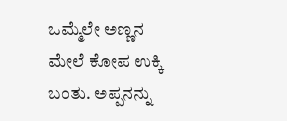ಒಮ್ಮೆಲೇ ಅಣ್ಣನ ಮೇಲೆ ಕೋಪ ಉಕ್ಕಿ ಬಂತು. ಅಪ್ಪನನ್ನು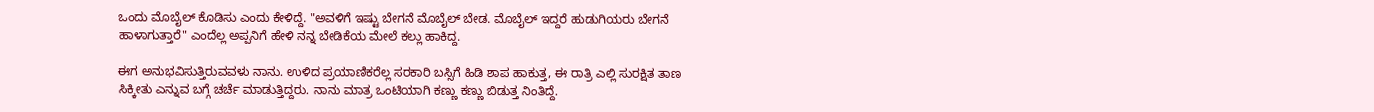ಒಂದು ಮೊಬೈಲ್ ಕೊಡಿಸು ಎಂದು ಕೇಳಿದ್ದೆ. "ಅವಳಿಗೆ ಇಷ್ಟು ಬೇಗನೆ ಮೊಬೈಲ್ ಬೇಡ. ಮೊಬೈಲ್ ಇದ್ದರೆ ಹುಡುಗಿಯರು ಬೇಗನೆ ಹಾಳಾಗುತ್ತಾರೆ" ಎಂದೆಲ್ಲ ಅಪ್ಪನಿಗೆ ಹೇಳಿ ನನ್ನ ಬೇಡಿಕೆಯ ಮೇಲೆ ಕಲ್ಲು ಹಾಕಿದ್ದ.

ಈಗ ಅನುಭವಿಸುತ್ತಿರುವವಳು ನಾನು. ಉಳಿದ ಪ್ರಯಾಣಿಕರೆಲ್ಲ ಸರಕಾರಿ ಬಸ್ಸಿಗೆ ಹಿಡಿ ಶಾಪ ಹಾಕುತ್ತ, ಈ ರಾತ್ರಿ ಎಲ್ಲಿ ಸುರಕ್ಷಿತ ತಾಣ ಸಿಕ್ಕೀತು ಎನ್ನುವ ಬಗ್ಗೆ ಚರ್ಚೆ ಮಾಡುತ್ತಿದ್ದರು. ನಾನು ಮಾತ್ರ ಒಂಟಿಯಾಗಿ ಕಣ್ಣು ಕಣ್ಣು ಬಿಡುತ್ತ ನಿಂತಿದ್ದೆ.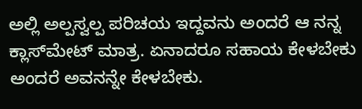ಅಲ್ಲಿ ಅಲ್ಪಸ್ವಲ್ಪ ಪರಿಚಯ ಇದ್ದವನು ಅಂದರೆ ಆ ನನ್ನ ಕ್ಲಾಸ್‌ಮೇಟ್ ಮಾತ್ರ. ಏನಾದರೂ ಸಹಾಯ ಕೇಳಬೇಕು ಅಂದರೆ ಅವನನ್ನೇ ಕೇಳಬೇಕು.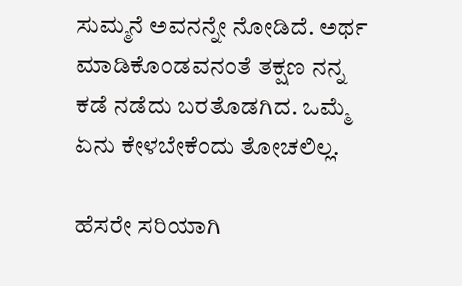ಸುಮ್ಮನೆ ಅವನನ್ನೇ ನೋಡಿದೆ. ಅರ್ಥ ಮಾಡಿಕೊಂಡವನಂತೆ ತಕ್ಷಣ ನನ್ನ ಕಡೆ ನಡೆದು ಬರತೊಡಗಿದ. ಒಮ್ಮೆ ಏನು ಕೇಳಬೇಕೆಂದು ತೋಚಲಿಲ್ಲ.

ಹೆಸರೇ ಸರಿಯಾಗಿ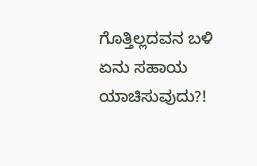ಗೊತ್ತಿಲ್ಲದವನ ಬಳಿ ಏನು ಸಹಾಯ ಯಾಚಿಸುವುದು?!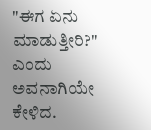"ಈಗ ಏನು ಮಾಡುತ್ತೀರಿ?" ಎಂದು ಅವನಾಗಿಯೇ ಕೇಳಿದ.